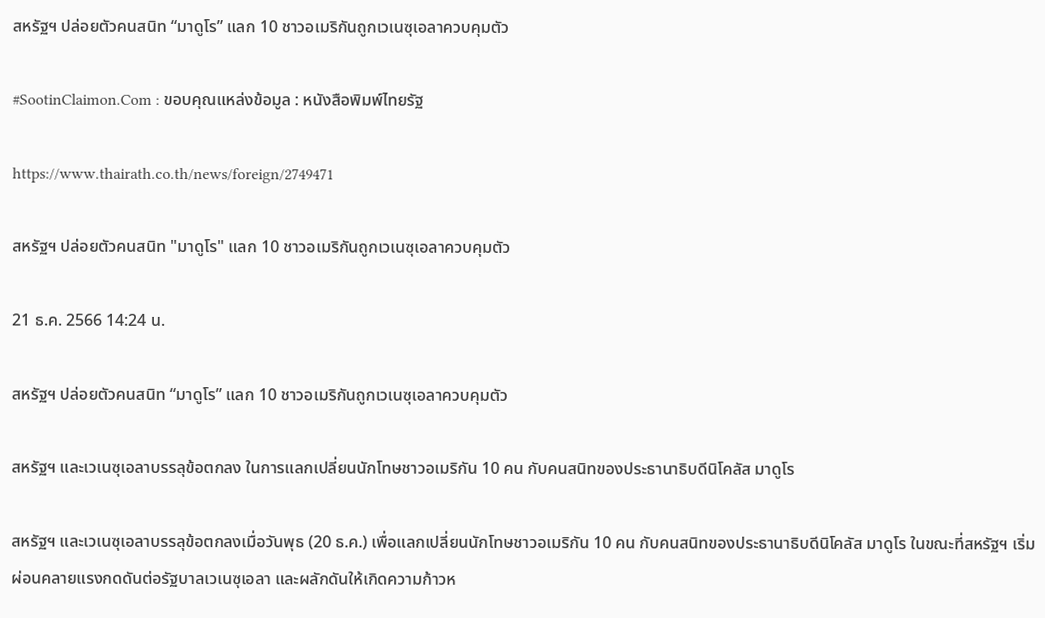สหรัฐฯ ปล่อยตัวคนสนิท “มาดูโร” แลก 10 ชาวอเมริกันถูกเวเนซุเอลาควบคุมตัว

#SootinClaimon.Com : ขอบคุณแหล่งข้อมูล : หนังสือพิมพ์ไทยรัฐ

https://www.thairath.co.th/news/foreign/2749471

สหรัฐฯ ปล่อยตัวคนสนิท "มาดูโร" แลก 10 ชาวอเมริกันถูกเวเนซุเอลาควบคุมตัว

21 ธ.ค. 2566 14:24 น.

สหรัฐฯ ปล่อยตัวคนสนิท “มาดูโร” แลก 10 ชาวอเมริกันถูกเวเนซุเอลาควบคุมตัว

สหรัฐฯ และเวเนซุเอลาบรรลุข้อตกลง ในการแลกเปลี่ยนนักโทษชาวอเมริกัน 10 คน กับคนสนิทของประธานาธิบดีนิโคลัส มาดูโร

สหรัฐฯ และเวเนซุเอลาบรรลุข้อตกลงเมื่อวันพุธ (20 ธ.ค.) เพื่อแลกเปลี่ยนนักโทษชาวอเมริกัน 10 คน กับคนสนิทของประธานาธิบดีนิโคลัส มาดูโร ในขณะที่สหรัฐฯ เริ่มผ่อนคลายแรงกดดันต่อรัฐบาลเวเนซุเอลา และผลักดันให้เกิดความก้าวห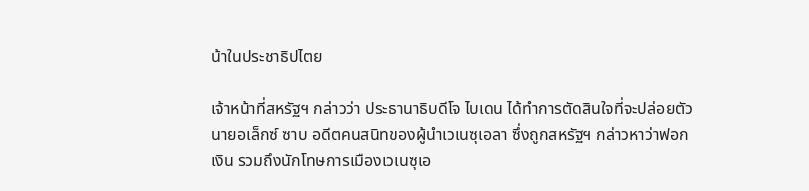น้าในประชาธิปไตย

เจ้าหน้าที่สหรัฐฯ กล่าวว่า ประธานาธิบดีโจ ไบเดน ได้ทำการตัดสินใจที่จะปล่อยตัวนายอเล็กซ์ ซาบ อดีตคนสนิทของผู้นำเวเนซุเอลา ซึ่งถูกสหรัฐฯ กล่าวหาว่าฟอกเงิน รวมถึงนักโทษการเมืองเวเนซุเอ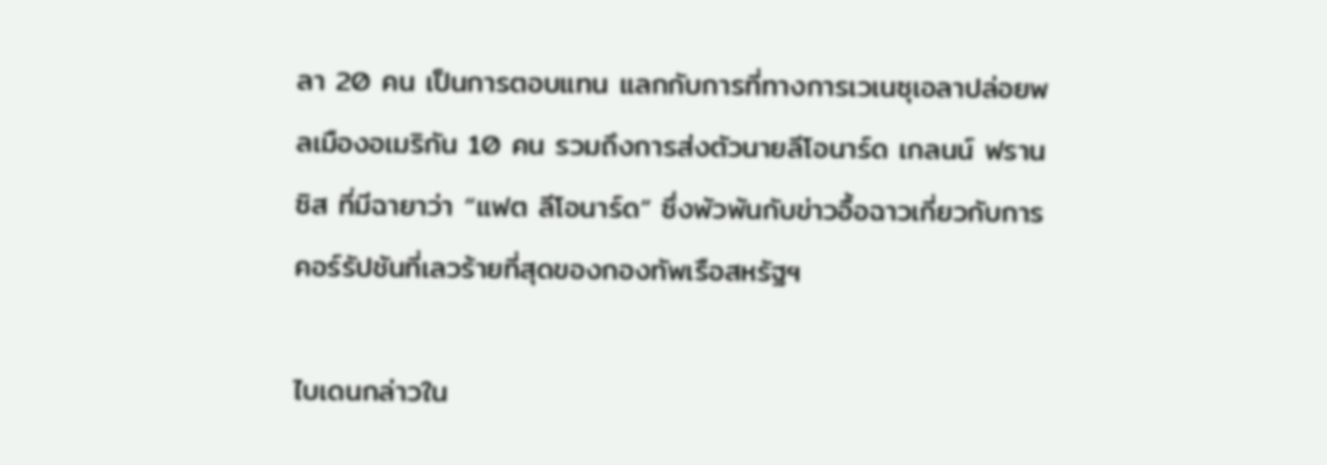ลา 20 คน เป็นการตอบแทน แลกกับการที่ทางการเวเนซุเอลาปล่อยพลเมืองอเมริกัน 10 คน รวมถึงการส่งตัวนายลีโอนาร์ด เกลนน์ ฟรานซิส ที่มีฉายาว่า “แฟต ลีโอนาร์ด” ซึ่งพัวพันกับข่าวอื้อฉาวเกี่ยวกับการคอร์รัปชันที่เลวร้ายที่สุดของกองทัพเรือสหรัฐฯ

ไบเดนกล่าวใน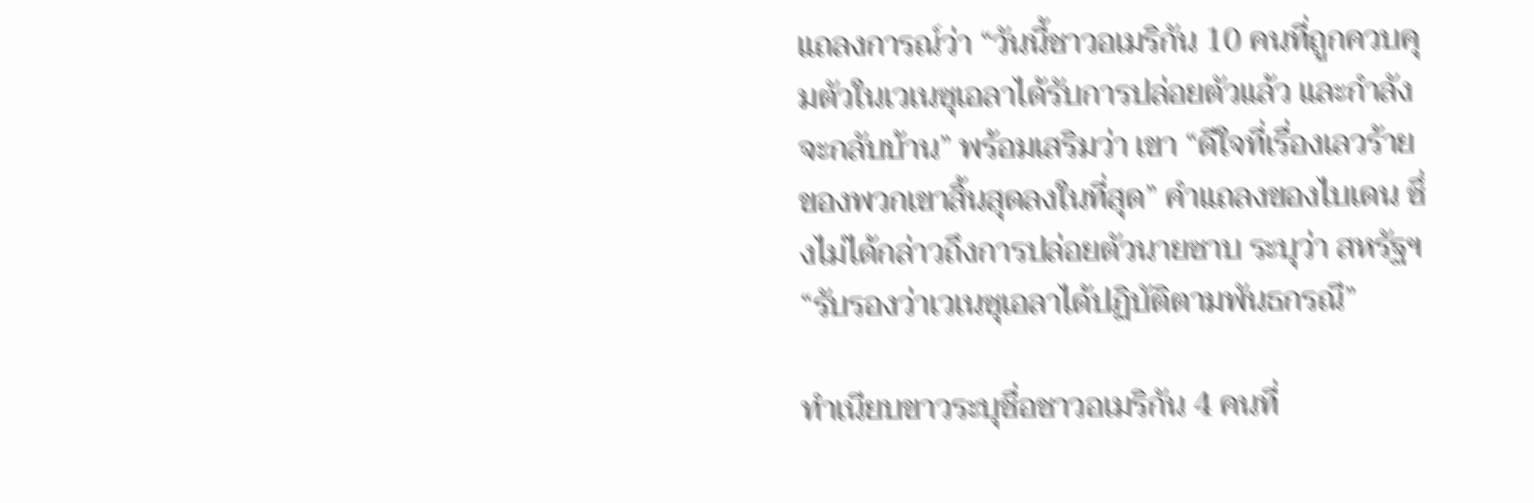แถลงการณ์ว่า “วันนี้ชาวอเมริกัน 10 คนที่ถูกควบคุมตัวในเวเนซุเอลาได้รับการปล่อยตัวแล้ว และกำลังจะกลับบ้าน” พร้อมเสริมว่า เขา “ดีใจที่เรื่องเลวร้ายของพวกเขาสิ้นสุดลงในที่สุด” คำแถลงของไบเดน ซึ่งไม่ได้กล่าวถึงการปล่อยตัวนายซาบ ระบุว่า สหรัฐฯ “รับรองว่าเวเนซุเอลาได้ปฏิบัติตามพันธกรณี”

ทำเนียบขาวระบุชื่อชาวอเมริกัน 4 คนที่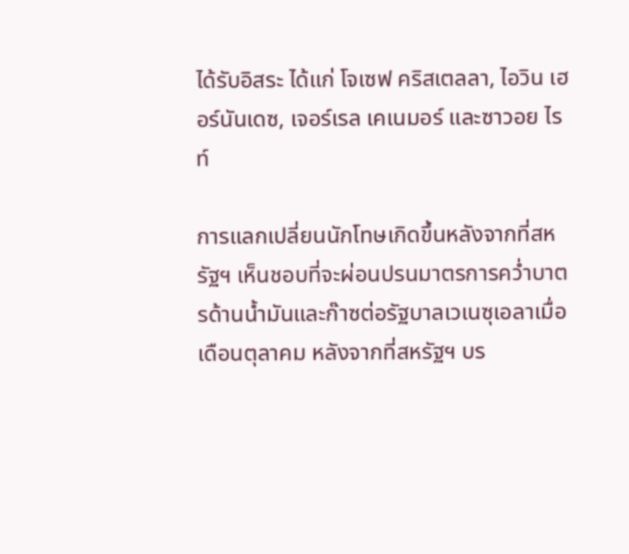ได้รับอิสระ ได้แก่ โจเซฟ คริสเตลลา, ไอวิน เฮอร์นันเดซ, เจอร์เรล เคเนมอร์ และซาวอย ไรท์

การแลกเปลี่ยนนักโทษเกิดขึ้นหลังจากที่สหรัฐฯ เห็นชอบที่จะผ่อนปรนมาตรการคว่ำบาตรด้านน้ำมันและก๊าซต่อรัฐบาลเวเนซุเอลาเมื่อเดือนตุลาคม หลังจากที่สหรัฐฯ บร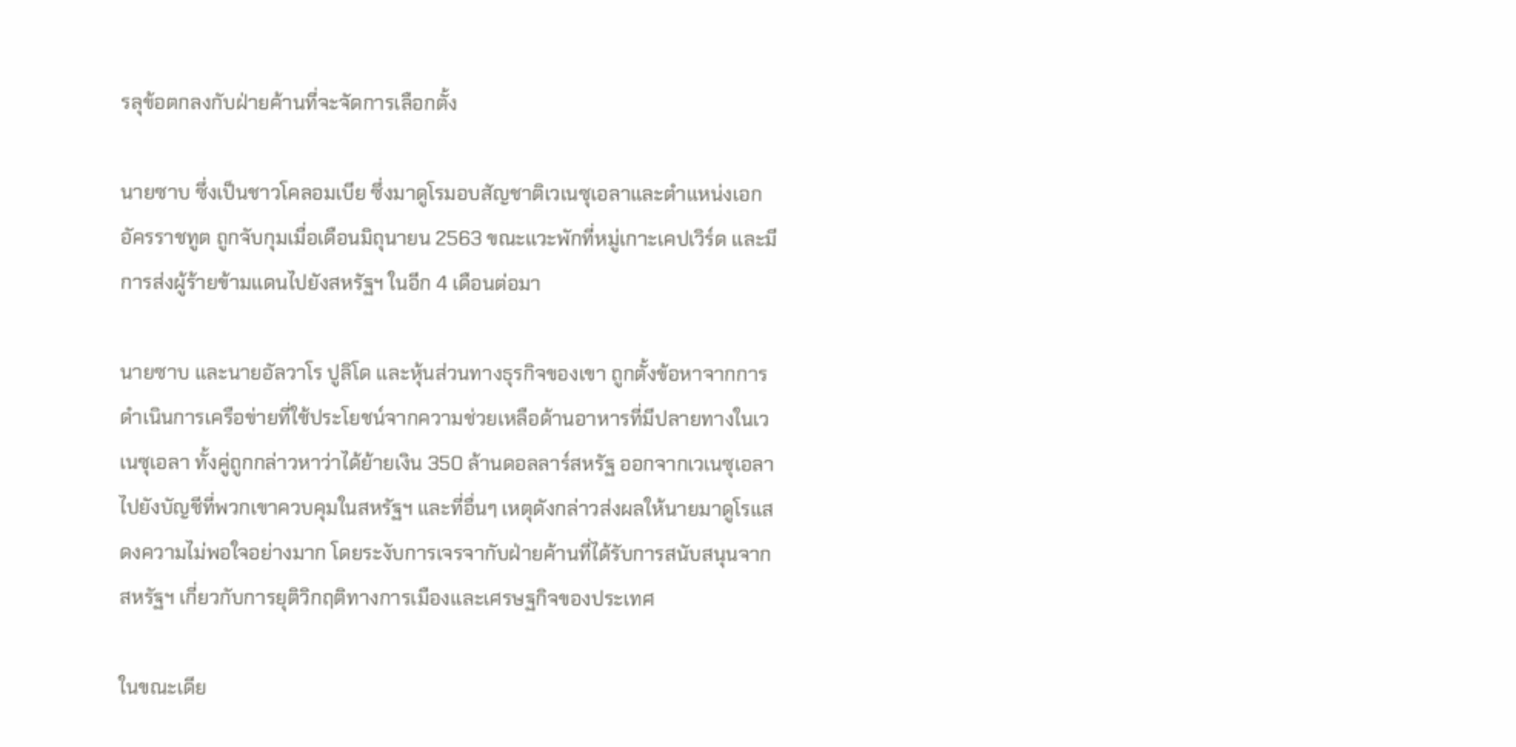รลุข้อตกลงกับฝ่ายค้านที่จะจัดการเลือกตั้ง

นายซาบ ซึ่งเป็นชาวโคลอมเบีย ซึ่งมาดูโรมอบสัญชาติเวเนซุเอลาและตำแหน่งเอกอัครราชทูต ถูกจับกุมเมื่อเดือนมิถุนายน 2563 ขณะแวะพักที่หมู่เกาะเคปเวิร์ด และมีการส่งผู้ร้ายข้ามแดนไปยังสหรัฐฯ ในอีก 4 เดือนต่อมา

นายซาบ และนายอัลวาโร ปูลิโด และหุ้นส่วนทางธุรกิจของเขา ถูกตั้งข้อหาจากการดำเนินการเครือข่ายที่ใช้ประโยชน์จากความช่วยเหลือด้านอาหารที่มีปลายทางในเวเนซุเอลา ทั้งคู่ถูกกล่าวหาว่าได้ย้ายเงิน 350 ล้านดอลลาร์สหรัฐ ออกจากเวเนซุเอลาไปยังบัญชีที่พวกเขาควบคุมในสหรัฐฯ และที่อื่นๆ เหตุดังกล่าวส่งผลให้นายมาดูโรแสดงความไม่พอใจอย่างมาก โดยระงับการเจรจากับฝ่ายค้านที่ได้รับการสนับสนุนจากสหรัฐฯ เกี่ยวกับการยุติวิกฤติทางการเมืองและเศรษฐกิจของประเทศ

ในขณะเดีย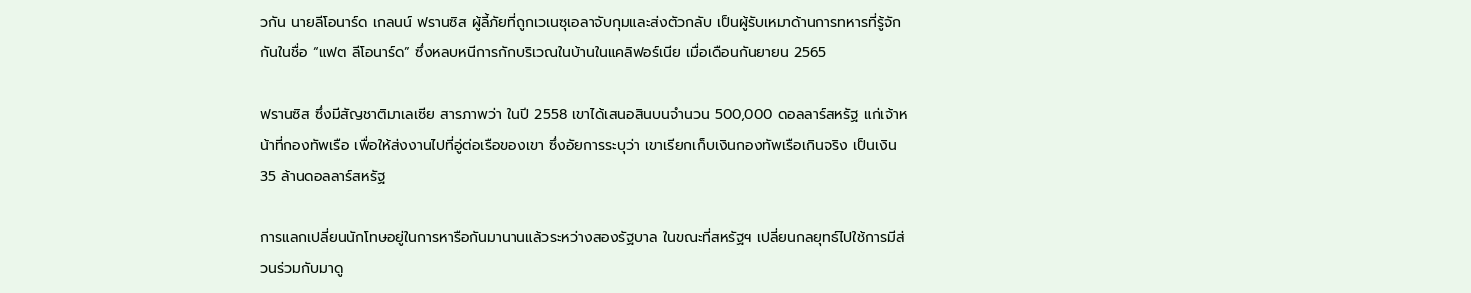วกัน นายลีโอนาร์ด เกลนน์ ฟรานซิส ผู้ลี้ภัยที่ถูกเวเนซุเอลาจับกุมและส่งตัวกลับ เป็นผู้รับเหมาด้านการทหารที่รู้จักกันในชื่อ “แฟต ลีโอนาร์ด” ซึ่งหลบหนีการกักบริเวณในบ้านในแคลิฟอร์เนีย เมื่อเดือนกันยายน 2565

ฟรานซิส ซึ่งมีสัญชาติมาเลเซีย สารภาพว่า ในปี 2558 เขาได้เสนอสินบนจำนวน 500,000 ดอลลาร์สหรัฐ แก่เจ้าหน้าที่กองทัพเรือ เพื่อให้ส่งงานไปที่อู่ต่อเรือของเขา ซึ่งอัยการระบุว่า เขาเรียกเก็บเงินกองทัพเรือเกินจริง เป็นเงิน 35 ล้านดอลลาร์สหรัฐ

การแลกเปลี่ยนนักโทษอยู่ในการหารือกันมานานแล้วระหว่างสองรัฐบาล ในขณะที่สหรัฐฯ เปลี่ยนกลยุทธ์ไปใช้การมีส่วนร่วมกับมาดู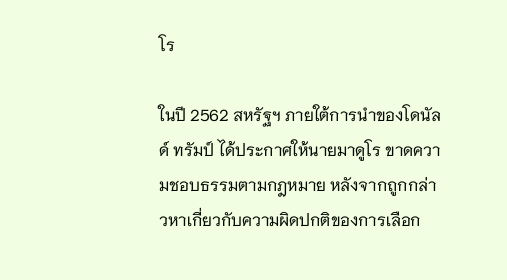โร

ในปี 2562 สหรัฐฯ ภายใต้การนำของโดนัลด์ ทรัมป์ ได้ประกาศให้นายมาดูโร ขาดความชอบธรรมตามกฎหมาย หลังจากถูกกล่าวหาเกี่ยวกับความผิดปกติของการเลือก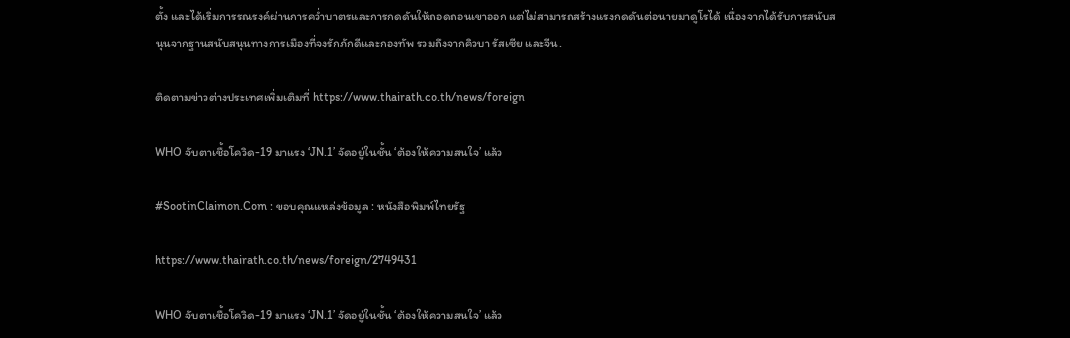ตั้ง และได้เริ่มการรณรงค์ผ่านการคว่ำบาตรและการกดดันให้ถอดถอนเขาออก แต่ไม่สามารถสร้างแรงกดดันต่อนายมาดูโรได้ เนื่องจากได้รับการสนับสนุนจากฐานสนับสนุนทางการเมืองที่จงรักภักดีและกองทัพ รวมถึงจากคิวบา รัสเซีย และจีน.

ติดตามข่าวต่างประเทศเพิ่มเติมที่ https://www.thairath.co.th/news/foreign

WHO จับตาเชื้อโควิด-19 มาแรง ‘JN.1’ จัดอยู่ในชั้น ‘ต้องให้ความสนใจ’ แล้ว

#SootinClaimon.Com : ขอบคุณแหล่งข้อมูล : หนังสือพิมพ์ไทยรัฐ

https://www.thairath.co.th/news/foreign/2749431

WHO จับตาเชื้อโควิด-19 มาแรง ‘JN.1’ จัดอยู่ในชั้น ‘ต้องให้ความสนใจ’ แล้ว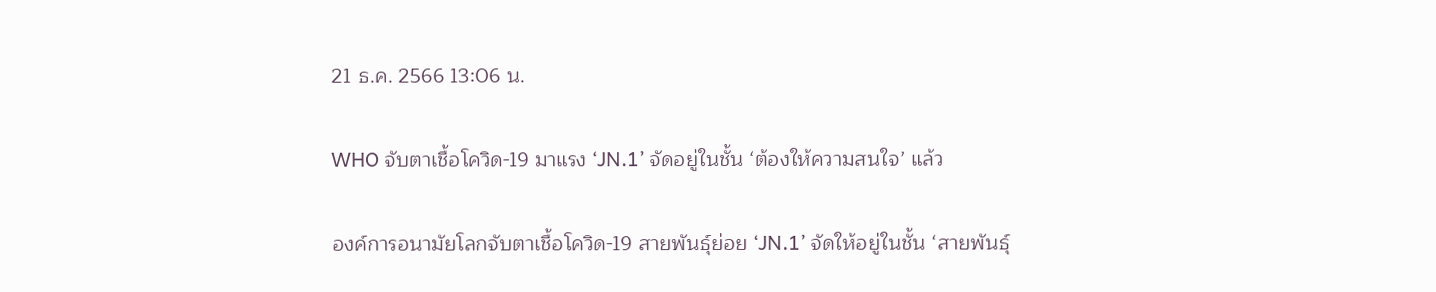21 ธ.ค. 2566 13:06 น.

WHO จับตาเชื้อโควิด-19 มาแรง ‘JN.1’ จัดอยู่ในชั้น ‘ต้องให้ความสนใจ’ แล้ว

องค์การอนามัยโลกจับตาเชื้อโควิด-19 สายพันธุ์ย่อย ‘JN.1’ จัดให้อยู่ในชั้น ‘สายพันธ์ุ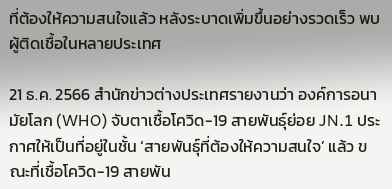ที่ต้องให้ความสนใจแล้ว หลังระบาดเพิ่มขึ้นอย่างรวดเร็ว พบผู้ติดเชื้อในหลายประเทศ

21 ธ.ค. 2566 สำนักข่าวต่างประเทศรายงานว่า องค์การอนามัยโลก (WHO) จับตาเชื้อโควิด-19 สายพันธ์ุย่อย JN.1 ประกาศให้เป็นที่อยู่ในชั้น ‘สายพันธ์ุที่ต้องให้ความสนใจ’ แล้ว ขณะที่เชื้อโควิด-19 สายพัน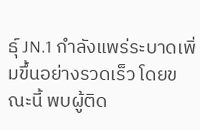ธุ์ JN.1 กำลังแพร่ระบาดเพิ่มขึ้นอย่างรวดเร็ว โดยขณะนี้ พบผู้ติด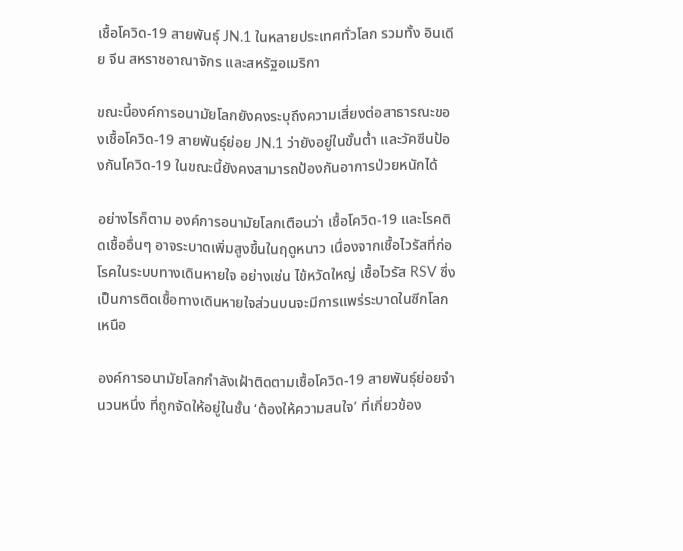เชื้อโควิด-19 สายพันธุ์ JN.1 ในหลายประเทศทั่วโลก รวมทั้ง อินเดีย จีน สหราชอาณาจักร และสหรัฐอเมริกา

ขณะนี้องค์การอนามัยโลกยังคงระบุถึงความเสี่ยงต่อสาธารณะของเชื้อโควิด-19 สายพันธุ์ย่อย JN.1 ว่ายังอยู่ในขั้นต่ำ และวัคซีนป้องกันโควิด-19 ในขณะนี้ยังคงสามารถป้องกันอาการป่วยหนักได้

อย่างไรก็ตาม องค์การอนามัยโลกเตือนว่า เชื้อโควิด-19 และโรคติดเชื้ออื่นๆ อาจระบาดเพิ่มสูงขึ้นในฤดูหนาว เนื่องจากเชื้อไวรัสที่ก่อโรคในระบบทางเดินหายใจ อย่างเช่น ไข้หวัดใหญ่ เชื้อไวรัส RSV ซึ่งเป็นการติดเชื้อทางเดินหายใจส่วนบนจะมีการแพร่ระบาดในซีกโลกเหนือ

องค์การอนามัยโลกกำลังเฝ้าติดตามเชื้อโควิด-19 สายพันธุ์ย่อยจำนวนหนึ่ง ที่ถูกจัดให้อยู่ในชั้น ‘ต้องให้ความสนใจ’ ที่เกี่ยวข้อง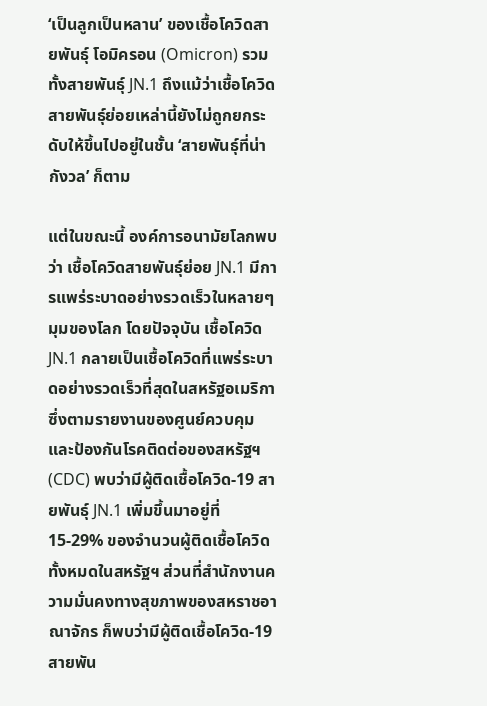‘เป็นลูกเป็นหลาน’ ของเชื้อโควิดสายพันธุ์ โอมิครอน (Omicron) รวมทั้งสายพันธุ์ JN.1 ถึงแม้ว่าเชื้อโควิดสายพันธุ์ย่อยเหล่านี้ยังไม่ถูกยกระดับให้ขึ้นไปอยู่ในชั้น ‘สายพันธุ์ที่น่ากังวล’ ก็ตาม

แต่ในขณะนี้ องค์การอนามัยโลกพบว่า เชื้อโควิดสายพันธุ์ย่อย JN.1 มีการแพร่ระบาดอย่างรวดเร็วในหลายๆ มุมของโลก โดยปัจจุบัน เชื้อโควิด JN.1 กลายเป็นเชื้อโควิดที่แพร่ระบาดอย่างรวดเร็วที่สุดในสหรัฐอเมริกา ซึ่งตามรายงานของศูนย์ควบคุมและป้องกันโรคติดต่อของสหรัฐฯ (CDC) พบว่ามีผู้ติดเชื้อโควิด-19 สายพันธุ์ JN.1 เพิ่มขึ้นมาอยู่ที่ 15-29% ของจำนวนผู้ติดเชื้อโควิดทั้งหมดในสหรัฐฯ ส่วนที่สำนักงานความมั่นคงทางสุขภาพของสหราชอาณาจักร ก็พบว่ามีผู้ติดเชื้อโควิด-19 สายพัน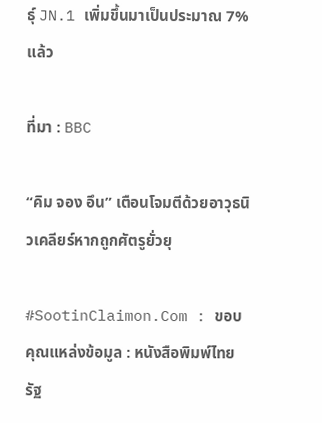ธุ์ JN.1 เพิ่มขึ้นมาเป็นประมาณ 7% แล้ว

ที่มา : BBC

“คิม จอง อึน” เตือนโจมตีด้วยอาวุธนิวเคลียร์หากถูกศัตรูยั่วยุ

#SootinClaimon.Com : ขอบคุณแหล่งข้อมูล : หนังสือพิมพ์ไทยรัฐ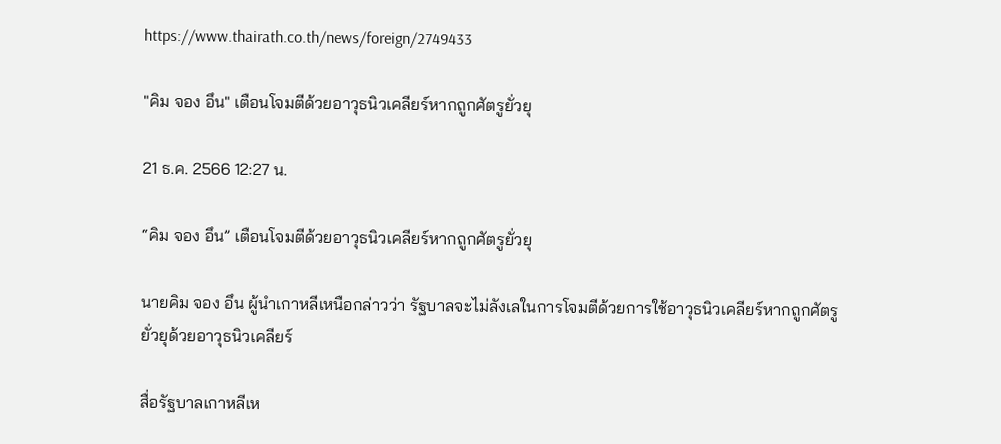https://www.thairath.co.th/news/foreign/2749433

"คิม จอง อึน" เตือนโจมตีด้วยอาวุธนิวเคลียร์หากถูกศัตรูยั่วยุ

21 ธ.ค. 2566 12:27 น.

“คิม จอง อึน” เตือนโจมตีด้วยอาวุธนิวเคลียร์หากถูกศัตรูยั่วยุ

นายคิม จอง อึน ผู้นำเกาหลีเหนือกล่าวว่า รัฐบาลจะไม่ลังเลในการโจมตีด้วยการใช้อาวุธนิวเคลียร์หากถูกศัตรูยั่วยุด้วยอาวุธนิวเคลียร์

สื่อรัฐบาลเกาหลีเห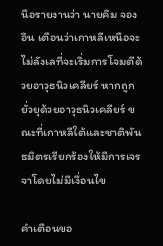นือรายงานว่า นายคิม จอง อึน เตือนว่าเกาหลีเหนือจะไม่ลังเลที่จะเริ่มการโจมตีด้วยอาวุธนิวเคลียร์ หากถูกยั่วยุด้วยอาวุธนิวเคลียร์ ขณะที่เกาหลีใต้และชาติพันธมิตรเรียกร้องให้มีการเจรจาโดยไม่มีเงื่อนไข

คำเตือนขอ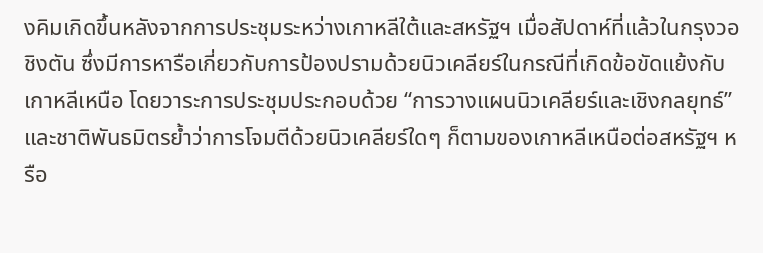งคิมเกิดขึ้นหลังจากการประชุมระหว่างเกาหลีใต้และสหรัฐฯ เมื่อสัปดาห์ที่แล้วในกรุงวอชิงตัน ซึ่งมีการหารือเกี่ยวกับการป้องปรามด้วยนิวเคลียร์ในกรณีที่เกิดข้อขัดแย้งกับเกาหลีเหนือ โดยวาระการประชุมประกอบด้วย “การวางแผนนิวเคลียร์และเชิงกลยุทธ์” และชาติพันธมิตรย้ำว่าการโจมตีด้วยนิวเคลียร์ใดๆ ก็ตามของเกาหลีเหนือต่อสหรัฐฯ หรือ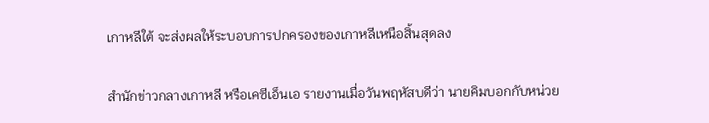เกาหลีใต้ จะส่งผลให้ระบอบการปกครองของเกาหลีเหนือสิ้นสุดลง

สำนักข่าวกลางเกาหลี หรือเคซีเอ็นเอ รายงานเมื่อวันพฤหัสบดีว่า นายคิมบอกกับหน่วย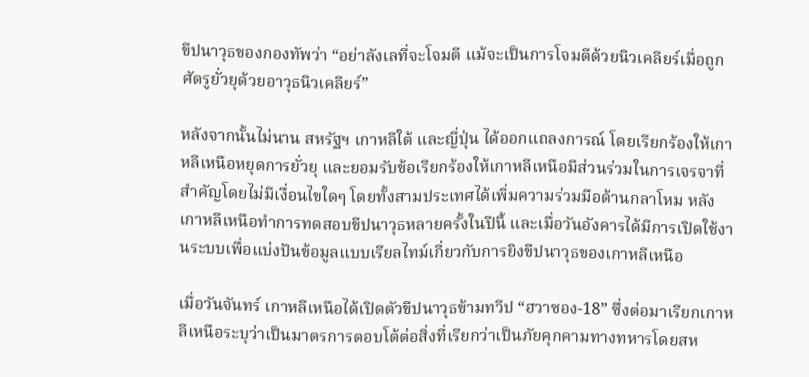ขีปนาวุธของกองทัพว่า “อย่าลังเลที่จะโจมตี แม้จะเป็นการโจมตีด้วยนิวเคลียร์เมื่อถูกศัตรูยั่วยุด้วยอาวุธนิวเคลียร์”

หลังจากนั้นไม่นาน สหรัฐฯ เกาหลีใต้ และญี่ปุ่น ได้ออกแถลงการณ์ โดยเรียกร้องให้เกาหลีเหนือหยุดการยั่วยุ และยอมรับข้อเรียกร้องให้เกาหลีเหนือมีส่วนร่วมในการเจรจาที่สำคัญโดยไม่มีเงื่อนไขใดๆ โดยทั้งสามประเทศได้เพิ่มความร่วมมือด้านกลาโหม หลังเกาหลีเหนือทำการทดสอบขีปนาวุธหลายครั้งในปีนี้ และเมื่อวันอังคารได้มีการเปิดใช้งานระบบเพื่อแบ่งปันข้อมูลแบบเรียลไทม์เกี่ยวกับการยิงขีปนาวุธของเกาหลีเหนือ

เมื่อวันจันทร์ เกาหลีเหนือได้เปิดตัวขีปนาวุธข้ามทวีป “ฮวาซอง-18” ซึ่งต่อมาเรียกเกาหลีเหนือระบุว่าเป็นมาตรการตอบโต้ต่อสิ่งที่เรียกว่าเป็นภัยคุกคามทางทหารโดยสห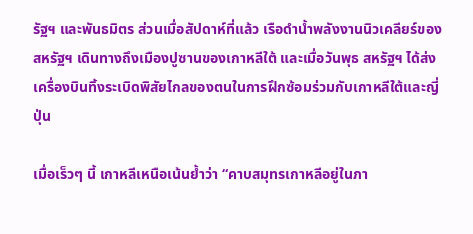รัฐฯ และพันธมิตร ส่วนเมื่อสัปดาห์ที่แล้ว เรือดำน้ำพลังงานนิวเคลียร์ของสหรัฐฯ เดินทางถึงเมืองปูซานของเกาหลีใต้ และเมื่อวันพุธ สหรัฐฯ ได้ส่งเครื่องบินทิ้งระเบิดพิสัยไกลของตนในการฝึกซ้อมร่วมกับเกาหลีใต้และญี่ปุ่น

เมื่อเร็วๆ นี้ เกาหลีเหนือเน้นย้ำว่า “คาบสมุทรเกาหลีอยู่ในภา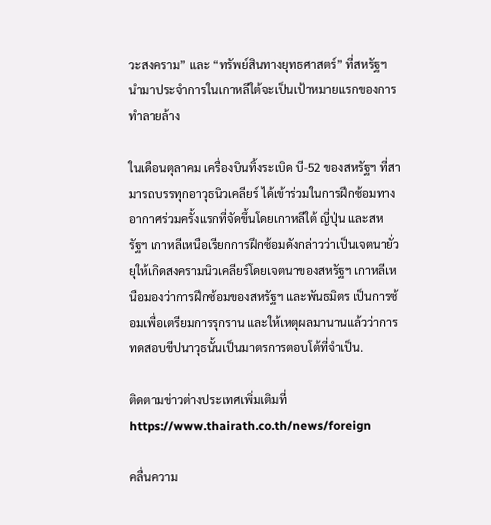วะสงคราม” และ “ทรัพย์สินทางยุทธศาสตร์” ที่สหรัฐฯ นำมาประจำการในเกาหลีใต้จะเป็นเป้าหมายแรกของการทำลายล้าง

ในเดือนตุลาคม เครื่องบินทิ้งระเบิด บี-52 ของสหรัฐฯ ที่สามารถบรรทุกอาวุธนิวเคลียร์ ได้เข้าร่วมในการฝึกซ้อมทางอากาศร่วมครั้งแรกที่จัดขึ้นโดยเกาหลีใต้ ญี่ปุ่น และสหรัฐฯ เกาหลีเหนือเรียกการฝึกซ้อมดังกล่าวว่าเป็นเจตนายั่วยุให้เกิดสงครามนิวเคลียร์โดยเจตนาของสหรัฐฯ เกาหลีเหนือมองว่าการฝึกซ้อมของสหรัฐฯ และพันธมิตร เป็นการซ้อมเพื่อเตรียมการรุกราน และให้เหตุผลมานานแล้วว่าการทดสอบขีปนาวุธนั้นเป็นมาตรการตอบโต้ที่จำเป็น.

ติดตามข่าวต่างประเทศเพิ่มเติมที่ https://www.thairath.co.th/news/foreign

คลื่นความ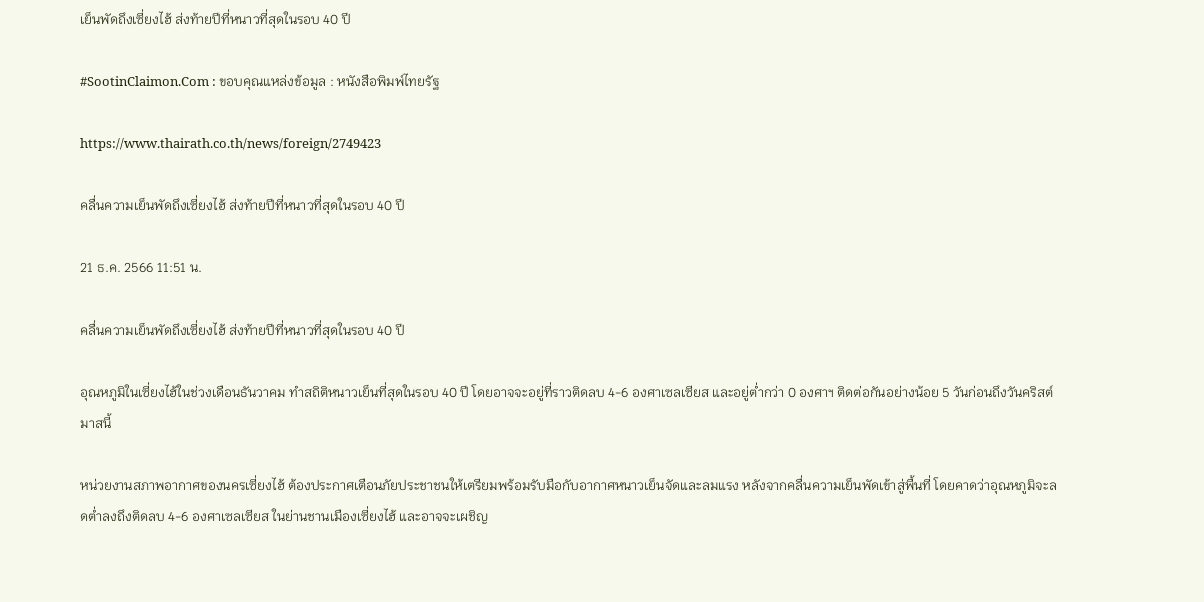เย็นพัดถึงเซี่ยงไฮ้ ส่งท้ายปีที่หนาวที่สุดในรอบ 40 ปี

#SootinClaimon.Com : ขอบคุณแหล่งข้อมูล : หนังสือพิมพ์ไทยรัฐ

https://www.thairath.co.th/news/foreign/2749423

คลื่นความเย็นพัดถึงเซี่ยงไฮ้ ส่งท้ายปีที่หนาวที่สุดในรอบ 40 ปี

21 ธ.ค. 2566 11:51 น.

คลื่นความเย็นพัดถึงเซี่ยงไฮ้ ส่งท้ายปีที่หนาวที่สุดในรอบ 40 ปี

อุณหภูมิในเซี่ยงไฮ้ในช่วงเดือนธันวาคม ทำสถิติหนาวเย็นที่สุดในรอบ 40 ปี โดยอาจจะอยู่ที่ราวติดลบ 4-6 องศาเซลเซียส และอยู่ต่ำกว่า 0 องศาฯ ติดต่อกันอย่างน้อย 5 วันก่อนถึงวันคริสต์มาสนี้

หน่วยงานสภาพอากาศของนครเซี่ยงไฮ้ ต้องประกาศเตือนภัยประชาชนให้เตรียมพร้อมรับมือกับอากาศหนาวเย็นจัดและลมแรง หลังจากคลื่นความเย็นพัดเข้าสู่พื้นที่ โดยคาดว่าอุณหภูมิจะลดต่ำลงถึงติดลบ 4-6 องศาเซลเซียส ในย่านชานเมืองเซี่ยงไฮ้ และอาจจะเผชิญ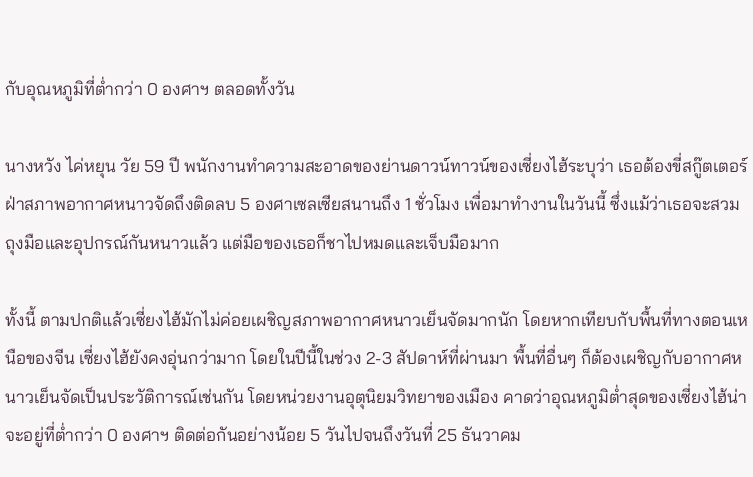กับอุณหภูมิที่ต่ำกว่า 0 องศาฯ ตลอดทั้งวัน

นางหวัง ไค่หยุน วัย 59 ปี พนักงานทำความสะอาดของย่านดาวน์ทาวน์ของเซี่ยงไฮ้ระบุว่า เธอต้องขี่สกู๊ตเตอร์ฝ่าสภาพอากาศหนาวจัดถึงติดลบ 5 องศาเซลเซียสนานถึง 1 ชั่วโมง เพื่อมาทำงานในวันนี้ ซึ่งแม้ว่าเธอจะสวมถุงมือและอุปกรณ์กันหนาวแล้ว แต่มือของเธอก็ชาไปหมดและเจ็บมือมาก

ทั้งนี้ ตามปกติแล้วเซี่ยงไฮ้มักไม่ค่อยเผชิญสภาพอากาศหนาวเย็นจัดมากนัก โดยหากเทียบกับพื้นที่ทางตอนเหนือของจีน เซี่ยงไฮ้ยังคงอุ่นกว่ามาก โดยในปีนี้ในช่วง 2-3 สัปดาห์ที่ผ่านมา พื้นที่อื่นๆ ก็ต้องเผชิญกับอากาศหนาวเย็นจัดเป็นประวัติการณ์เช่นกัน โดยหน่วยงานอุตุนิยมวิทยาของเมือง คาดว่าอุณหภูมิต่ำสุดของเซี่ยงไฮ้น่าจะอยู่ที่ต่ำกว่า 0 องศาฯ ติดต่อกันอย่างน้อย 5 วันไปจนถึงวันที่ 25 ธันวาคม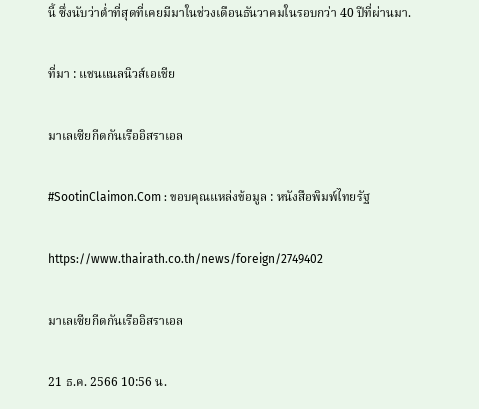นี้ ซึ่งนับว่าต่ำที่สุดที่เคยมีมาในช่วงเดือนธันวาคมในรอบกว่า 40 ปีที่ผ่านมา.

ที่มา : แชนแนลนิวส์เอเชีย

มาเลเซียกีดกันเรืออิสราเอล

#SootinClaimon.Com : ขอบคุณแหล่งข้อมูล : หนังสือพิมพ์ไทยรัฐ

https://www.thairath.co.th/news/foreign/2749402

มาเลเซียกีดกันเรืออิสราเอล

21 ธ.ค. 2566 10:56 น.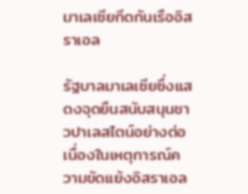มาเลเซียกีดกันเรืออิสราเอล

รัฐบาลมาเลเซียซึ่งแสดงจุดยืนสนับสนุนชาวปาเลสไตน์อย่างต่อเนื่องในเหตุการณ์ความขัดแย้งอิสราเอล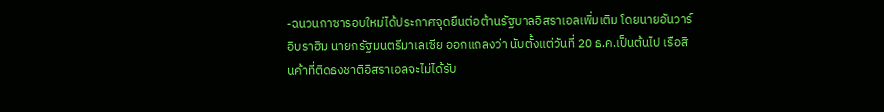-ฉนวนกาซารอบใหม่ได้ประกาศจุดยืนต่อต้านรัฐบาลอิสราเอลเพิ่มเติม โดยนายอันวาร์ อิบราฮิม นายกรัฐมนตรีมาเลเซีย ออกแถลงว่า นับตั้งแต่วันที่ 20 ธ.ค.เป็นต้นไป เรือสินค้าที่ติดธงชาติอิสราเอลจะไม่ได้รับ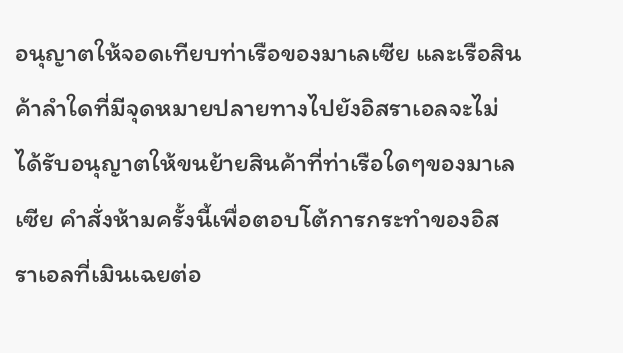อนุญาตให้จอดเทียบท่าเรือของมาเลเซีย และเรือสินค้าลำใดที่มีจุดหมายปลายทางไปยังอิสราเอลจะไม่ได้รับอนุญาตให้ขนย้ายสินค้าที่ท่าเรือใดๆของมาเลเซีย คำสั่งห้ามครั้งนี้เพื่อตอบโต้การกระทำของอิสราเอลที่เมินเฉยต่อ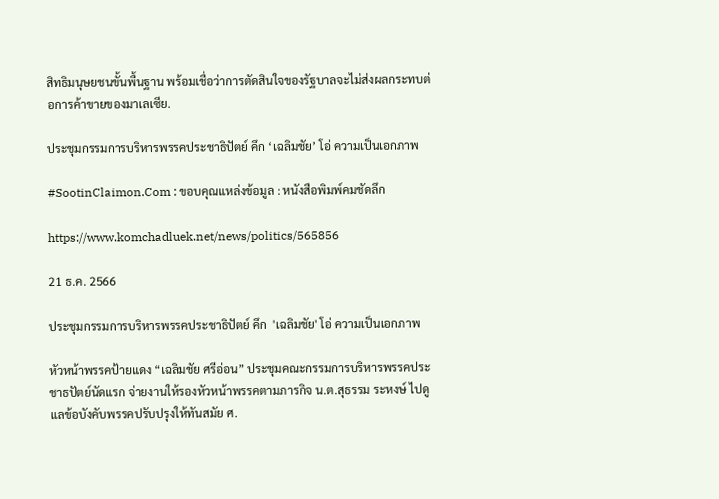สิทธิมนุษยชนขั้นพื้นฐาน พร้อมเชื่อว่าการตัดสินใจของรัฐบาลจะไม่ส่งผลกระทบต่อการค้าขายของมาเลเซีย.

ประชุมกรรมการบริหารพรรคประชาธิปัตย์ คึก ‘เฉลิมชัย’ โอ่ ความเป็นเอกภาพ

#SootinClaimon.Com : ขอบคุณแหล่งข้อมูล : หนังสือพิมพ์คมชัดลึก

https://www.komchadluek.net/news/politics/565856

21 ธ.ค. 2566

ประชุมกรรมการบริหารพรรคประชาธิปัตย์ คึก  'เฉลิมชัย' โอ่ ความเป็นเอกภาพ

หัวหน้าพรรคป้ายแดง “เฉลิมชัย ศรีอ่อน” ประชุมคณะกรรมการบริหารพรรคประชาธปัตย์นัดแรก จ่ายงานให้รองหัวหน้าพรรคตามภารกิจ น.ต.สุธรรม ระหงษ์ ไปดูแลข้อบังคับพรรคปรับปรุงให้ทันสมัย ศ.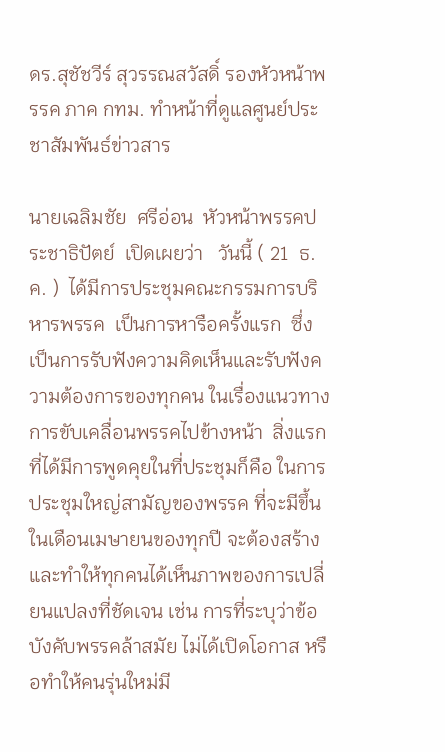ดร.สุชัชวีร์ สุวรรณสวัสดิ์ รองหัวหน้าพรรค ภาค กทม. ทำหน้าที่ดูแลศูนย์ประชาสัมพันธ์ข่าวสาร

นายเฉลิมชัย  ศรีอ่อน  หัวหน้าพรรคประชาธิปัตย์  เปิดเผยว่า   วันนี้ ( 21  ธ.ค. )  ได้มีการประชุมคณะกรรมการบริหารพรรค  เป็นการหารือครั้งแรก  ซึ่งเป็นการรับฟังความคิดเห็นและรับฟังความต้องการของทุกคน ในเรื่องแนวทางการขับเคลื่อนพรรคไปข้างหน้า  สิ่งแรกที่ได้มีการพูดคุยในที่ประชุมก็คือ ในการประชุมใหญ่สามัญของพรรค ที่จะมีขึ้นในเดือนเมษายนของทุกปี จะต้องสร้าง และทำให้ทุกคนได้เห็นภาพของการเปลี่ยนแปลงที่ชัดเจน เช่น การที่ระบุว่าข้อบังคับพรรคล้าสมัย ไม่ได้เปิดโอกาส หรือทำให้คนรุ่นใหม่มี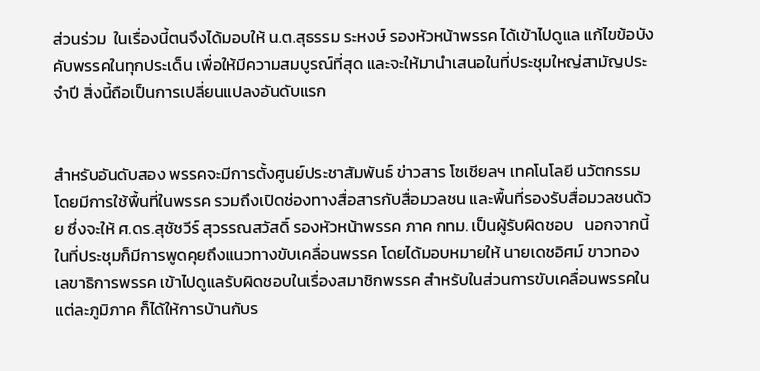ส่วนร่วม  ในเรื่องนี้ตนจึงได้มอบให้ น.ต.สุธรรม ระหงษ์ รองหัวหน้าพรรค ได้เข้าไปดูแล แก้ไขข้อบังคับพรรคในทุกประเด็น เพื่อให้มีความสมบูรณ์ที่สุด และจะให้มานำเสนอในที่ประชุมใหญ่สามัญประจำปี สิ่งนี้ถือเป็นการเปลี่ยนแปลงอันดับแรก


สำหรับอันดับสอง พรรคจะมีการตั้งศูนย์ประชาสัมพันธ์ ข่าวสาร โซเชียลฯ เทคโนโลยี นวัตกรรม โดยมีการใช้พื้นที่ในพรรค รวมถึงเปิดช่องทางสื่อสารกับสื่อมวลชน และพื้นที่รองรับสื่อมวลชนด้วย ซึ่งจะให้ ศ.ดร.สุชัชวีร์ สุวรรณสวัสดิ์ รองหัวหน้าพรรค ภาค กทม. เป็นผู้รับผิดชอบ   นอกจากนี้ในที่ประชุมก็มีการพูดคุยถึงแนวทางขับเคลื่อนพรรค โดยได้มอบหมายให้ นายเดชอิศม์ ขาวทอง เลขาธิการพรรค เข้าไปดูแลรับผิดชอบในเรื่องสมาชิกพรรค สำหรับในส่วนการขับเคลื่อนพรรคในแต่ละภูมิภาค ก็ได้ให้การบ้านกับร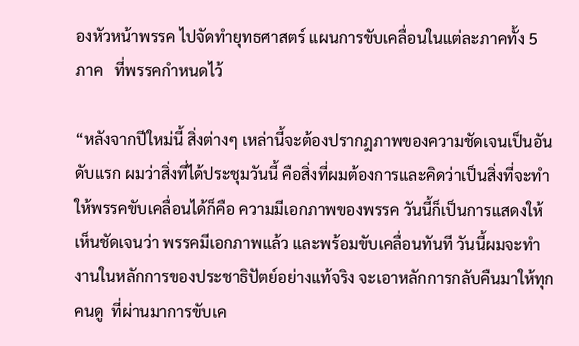องหัวหน้าพรรค ไปจัดทำยุทธศาสตร์ แผนการขับเคลื่อนในแต่ละภาคทั้ง 5 ภาค   ที่พรรคกำหนดไว้

“หลังจากปีใหม่นี้ สิ่งต่างๆ เหล่านี้จะต้องปรากฎภาพของความชัดเจนเป็นอันดับแรก ผมว่าสิ่งที่ได้ประชุมวันนี้ คือสิ่งที่ผมต้องการและคิดว่าเป็นสิ่งที่จะทำให้พรรคขับเคลื่อนได้ก็คือ ความมีเอกภาพของพรรค วันนี้ก็เป็นการแสดงให้เห็นชัดเจนว่า พรรคมีเอกภาพแล้ว และพร้อมขับเคลื่อนทันที วันนี้ผมจะทำงานในหลักการของประชาธิปัตย์อย่างแท้จริง จะเอาหลักการกลับคืนมาให้ทุกคนดู  ที่ผ่านมาการขับเค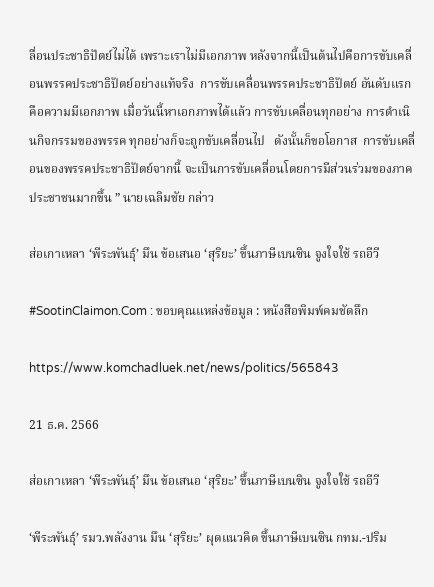ลื่อนประชาธิปัตย์ไม่ได้ เพราะเราไม่มีเอกภาพ หลังจากนี้เป็นต้นไปคือการขับเคลื่อนพรรคประชาธิปัตย์อย่างแท้จริง  การขับเคลื่อนพรรคประชาธิปัตย์ อันดับแรกคือความมีเอกภาพ เมื่อวันนี้หาเอกภาพได้แล้ว การขับเคลื่อนทุกอย่าง การดำเนินกิจกรรมของพรรค ทุกอย่างก็จะถูกขับเคลื่อนไป   ดังนั้นก็ขอโอกาส  การขับเคลื่อนของพรรคประชาธิปัตย์จากนี้ จะเป็นการขับเคลื่อนโดยการมีส่วนร่วมของภาคประชาชนมากขึ้น ” นายเฉลิมชัย กล่าว

ส่อเกาเหลา ‘พีระพันธุ์’ มึน ข้อเสนอ ‘สุริยะ’ ขึ้นภาษีเบนซิน จูงใจใช้ รถอีวี

#SootinClaimon.Com : ขอบคุณแหล่งข้อมูล : หนังสือพิมพ์คมชัดลึก

https://www.komchadluek.net/news/politics/565843

21 ธ.ค. 2566

ส่อเกาเหลา ‘พีระพันธุ์’ มึน ข้อเสนอ ‘สุริยะ’ ขึ้นภาษีเบนซิน จูงใจใช้ รถอีวี

‘พีระพันธุ์’ รมว.พลังงาน มึน ‘สุริยะ’ ผุดแนวคิด ขึ้นภาษีเบนซิน กทม.-ปริม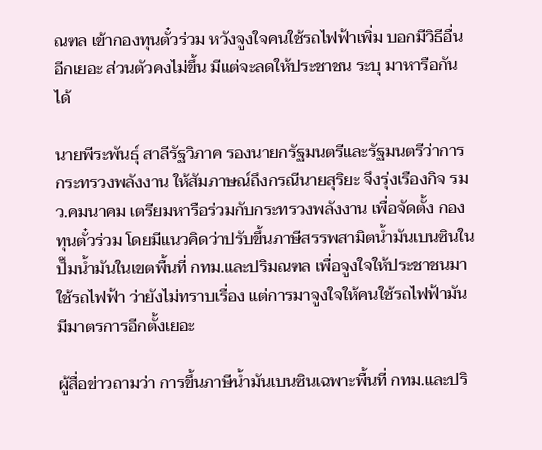ณฑล เข้ากองทุนตั๋วร่วม หวังจูงใจคนใช้รถไฟฟ้าเพิ่ม บอกมีวิธีอื่นอีกเยอะ ส่วนตัวคงไม่ขึ้น มีแต่จะลดให้ประชาชน ระบุ มาหารือกันได้

นายพีระพันธุ์ สาลีรัฐวิภาค รองนายกรัฐมนตรีและรัฐมนตรีว่าการกระทรวงพลังงาน ให้สัมภาษณ์ถึงกรณีนายสุริยะ จึงรุ่งเรืองกิจ รมว.คมนาคม เตรียมหารือร่วมกับกระทรวงพลังงาน เพื่อจัดตั้ง กองทุนตั๋วร่วม โดยมีแนวคิดว่าปรับขึ้นภาษีสรรพสามิตน้ำมันเบนซินในปั๊มน้ำมันในเขตพื้นที่ กทม.และปริมณฑล เพื่อจูงใจให้ประชาชนมาใช้รถไฟฟ้า ว่ายังไม่ทราบเรื่อง แต่การมาจูงใจให้คนใช้รถไฟฟ้ามันมีมาตรการอีกตั้งเยอะ

ผู้สื่อข่าวถามว่า การขึ้นภาษีน้ำมันเบนซินเฉพาะพื้นที่ กทม.และปริ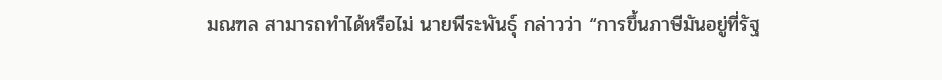มณฑล สามารถทำได้หรือไม่ นายพีระพันธุ์ กล่าวว่า “การขึ้นภาษีมันอยู่ที่รัฐ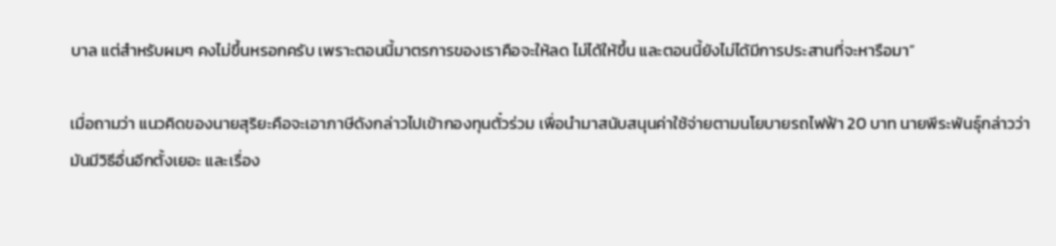บาล แต่สำหรับผมๆ คงไม่ขึ้นหรอกครับ เพราะตอนนี้มาตรการของเราคือจะให้ลด ไม่ได้ให้ขึ้น และตอนนี้ยังไม่ได้มีการประสานที่จะหารือมา”

เมื่อถามว่า แนวคิดของนายสุริยะคือจะเอาภาษีดังกล่าวไปเข้ากองทุนตั๋วร่วม เพื่อนำมาสนับสนุนค่าใช้จ่ายตามนโยบายรถไฟฟ้า 20 บาท นายพีระพันธุ์กล่าวว่า มันมีวิธีอื่นอีกตั้งเยอะ และเรื่อง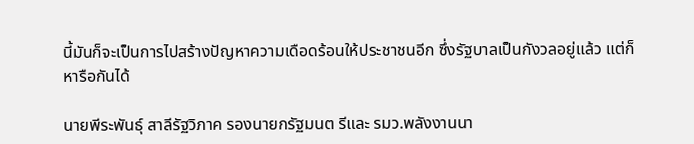นี้มันก็จะเป็นการไปสร้างปัญหาความเดือดร้อนให้ประชาชนอีก ซึ่งรัฐบาลเป็นกังวลอยู่แล้ว แต่ก็หารือกันได้

นายพีระพันธุ์ สาลีรัฐวิภาค รองนายกรัฐมนต รีและ รมว.พลังงานนา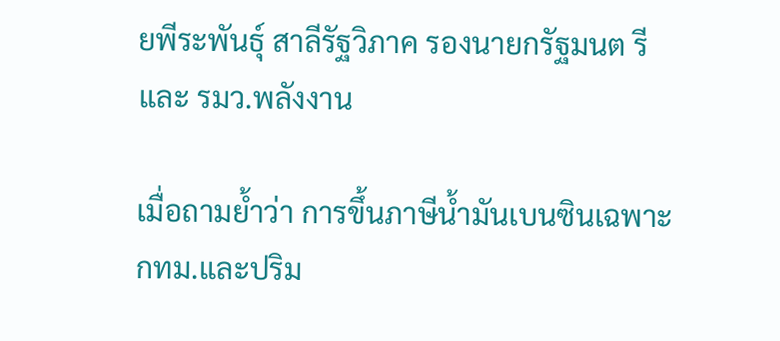ยพีระพันธุ์ สาลีรัฐวิภาค รองนายกรัฐมนต รีและ รมว.พลังงาน

เมื่อถามย้ำว่า การขึ้นภาษีน้ำมันเบนซินเฉพาะกทม.และปริม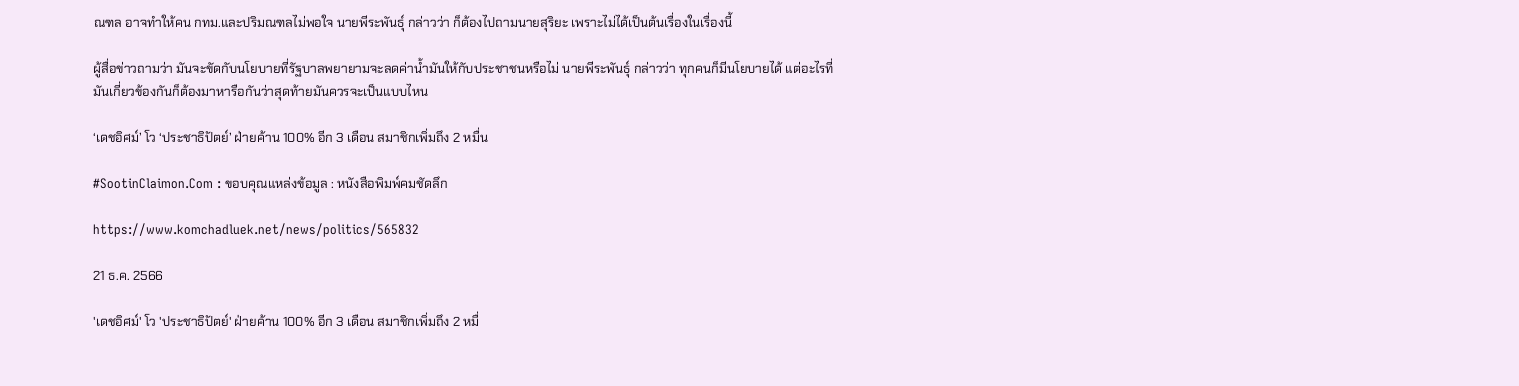ณฑล อาจทำให้คน กทม.และปริมณฑลไม่พอใจ นายพีระพันธุ์ กล่าวว่า ก็ต้องไปถามนายสุริยะ เพราะไม่ได้เป็นต้นเรื่องในเรื่องนี้

ผู้สื่อข่าวถามว่า มันจะขัดกับนโยบายที่รัฐบาลพยายามจะลดค่าน้ำมันให้กับประชาชนหรือไม่ นายพีระพันธุ์ กล่าวว่า ทุกคนก็มีนโยบายได้ แต่อะไรที่มันเกี่ยวข้องกันก็ต้องมาหารือกันว่าสุดท้ายมันควรจะเป็นแบบไหน

‘เดชอิศม์’ โว ‘ประชาธิปัตย์’ ฝ่ายค้าน 100% อีก 3 เดือน สมาชิกเพิ่มถึง 2 หมื่น

#SootinClaimon.Com : ขอบคุณแหล่งข้อมูล : หนังสือพิมพ์คมชัดลึก

https://www.komchadluek.net/news/politics/565832

21 ธ.ค. 2566

'เดชอิศม์' โว 'ประชาธิปัตย์' ฝ่ายค้าน 100% อีก 3 เดือน สมาชิกเพิ่มถึง 2 หมื่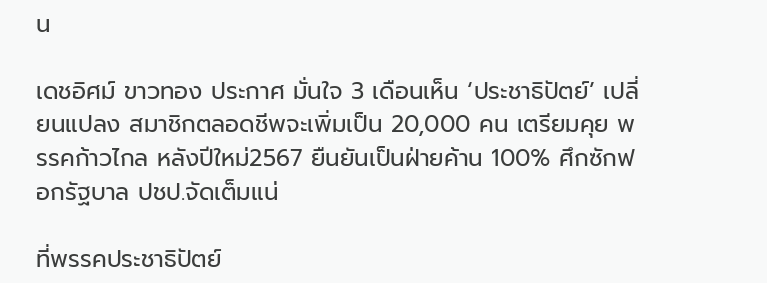น

เดชอิศม์ ขาวทอง ประกาศ มั่นใจ 3 เดือนเห็น ‘ประชาธิปัตย์’ เปลี่ยนแปลง สมาชิกตลอดชีพจะเพิ่มเป็น 20,000 คน เตรียมคุย พรรคก้าวไกล หลังปีใหม่2567 ยืนยันเป็นฝ่ายค้าน 100% ศึกซักฟอกรัฐบาล ปชป.จัดเต็มแน่

ที่พรรคประชาธิปัตย์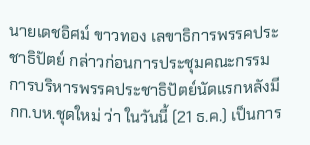นายเดชอิศม์ ขาวทอง เลขาธิการพรรคประชาธิปัตย์ กล่าวก่อนการประชุมคณะกรรมการบริหารพรรคประชาธิปัตย์นัดแรกหลังมีกก.บห.ชุดใหม่ ว่า ในวันนี้ (21 ธ.ค.) เป็นการ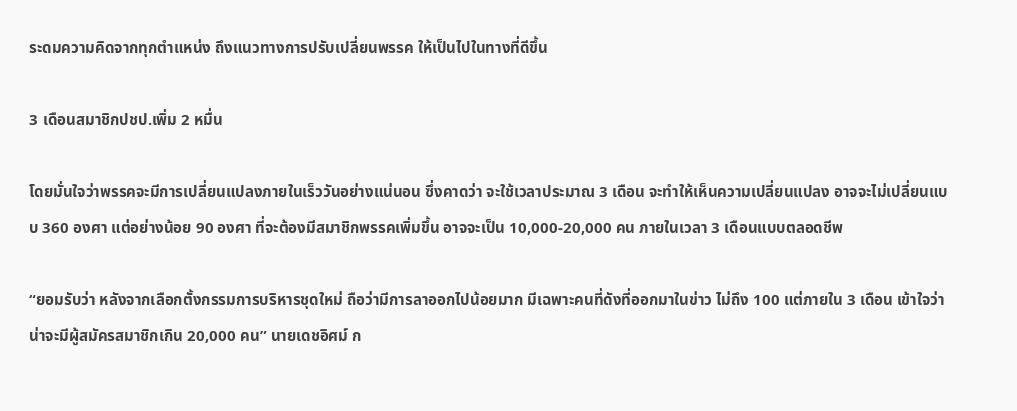ระดมความคิดจากทุกตำแหน่ง ถึงแนวทางการปรับเปลี่ยนพรรค ให้เป็นไปในทางที่ดีขึ้น

3 เดือนสมาชิกปชป.เพิ่ม 2 หมื่น

โดยมั่นใจว่าพรรคจะมีการเปลี่ยนแปลงภายในเร็ววันอย่างแน่นอน ซึ่งคาดว่า จะใช้เวลาประมาณ 3 เดือน จะทำให้เห็นความเปลี่ยนแปลง อาจจะไม่เปลี่ยนแบบ 360 องศา แต่อย่างน้อย 90 องศา ที่จะต้องมีสมาชิกพรรคเพิ่มขึ้น อาจจะเป็น 10,000-20,000 คน ภายในเวลา 3 เดือนแบบตลอดชีพ

“ยอมรับว่า หลังจากเลือกตั้งกรรมการบริหารชุดใหม่ ถือว่ามีการลาออกไปน้อยมาก มีเฉพาะคนที่ดังที่ออกมาในข่าว ไม่ถึง 100 แต่ภายใน 3 เดือน เข้าใจว่า น่าจะมีผู้สมัครสมาชิกเกิน 20,000 คน” นายเดชอิศม์ ก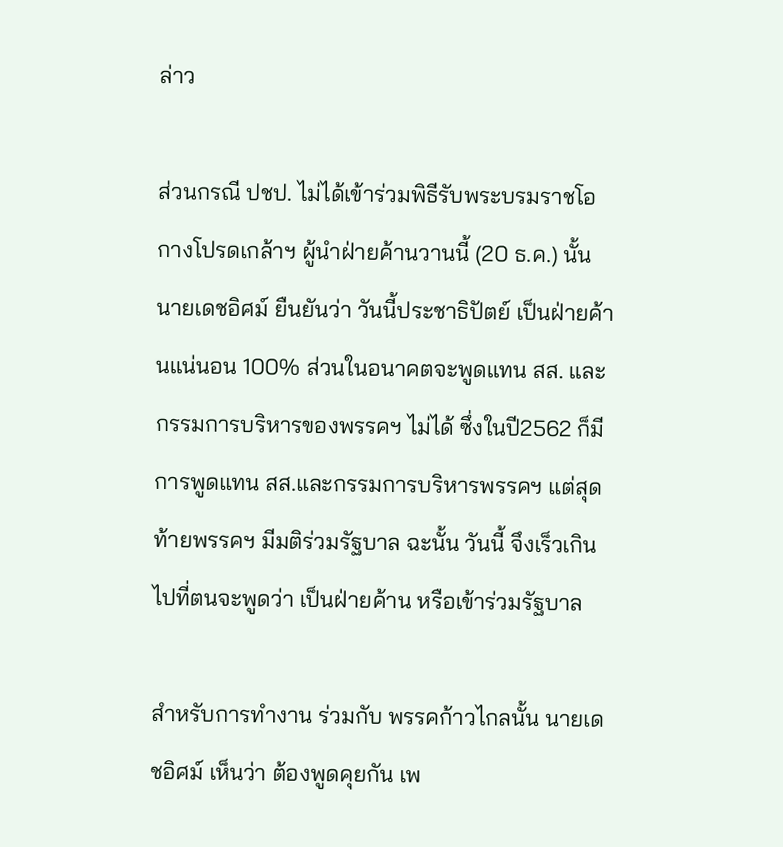ล่าว

ส่วนกรณี ปชป. ไม่ได้เข้าร่วมพิธีรับพระบรมราชโอกางโปรดเกล้าฯ ผู้นำฝ่ายค้านวานนี้ (20 ธ.ค.) นั้น นายเดชอิศม์ ยืนยันว่า วันนี้ประชาธิปัตย์ เป็นฝ่ายค้านแน่นอน 100% ส่วนในอนาคตจะพูดแทน สส. และกรรมการบริหารของพรรคฯ ไม่ได้ ซึ่งในปี2562 ก็มีการพูดแทน สส.และกรรมการบริหารพรรคฯ แต่สุดท้ายพรรคฯ มีมติร่วมรัฐบาล ฉะนั้น วันนี้ จึงเร็วเกินไปที่ตนจะพูดว่า เป็นฝ่ายค้าน หรือเข้าร่วมรัฐบาล

สำหรับการทำงาน ร่วมกับ พรรคก้าวไกลนั้น นายเดชอิศม์ เห็นว่า ต้องพูดคุยกัน เพ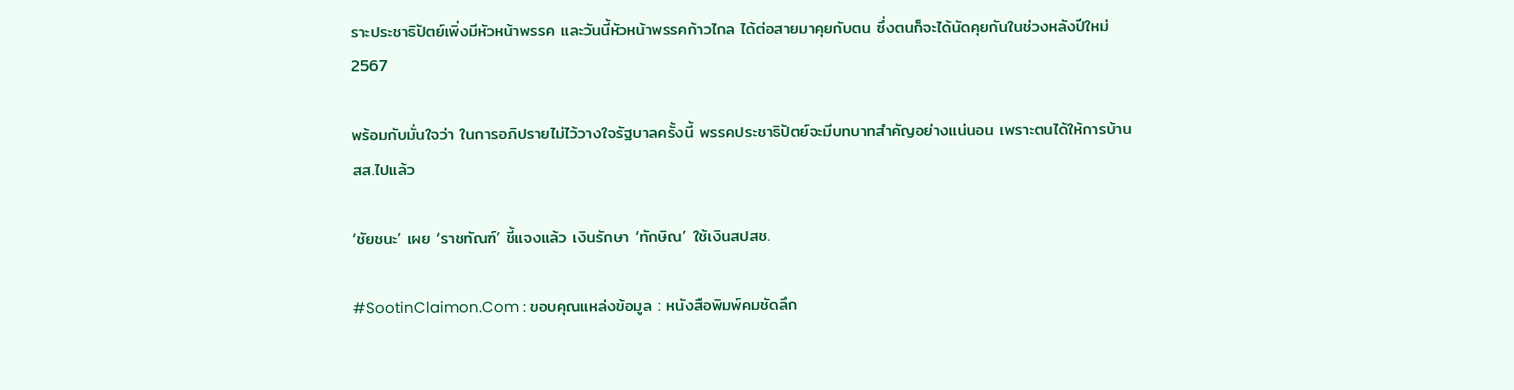ราะประชาธิปัตย์เพิ่งมีหัวหน้าพรรค และวันนี้หัวหน้าพรรคก้าวไกล ได้ต่อสายมาคุยกับตน ซึ่งตนก็จะได้นัดคุยกันในช่วงหลังปีใหม่2567

พร้อมกับมั่นใจว่า ในการอภิปรายไม่ไว้วางใจรัฐบาลครั้งนี้ พรรคประชาธิปัตย์จะมีบทบาทสำคัญอย่างแน่นอน เพราะตนได้ให้การบ้าน สส.ไปแล้ว

‘ชัยชนะ’ เผย ‘ราชทัณฑ์’ ชี้แจงแล้ว เงินรักษา ‘ทักษิณ’ ใช้เงินสปสช.

#SootinClaimon.Com : ขอบคุณแหล่งข้อมูล : หนังสือพิมพ์คมชัดลึก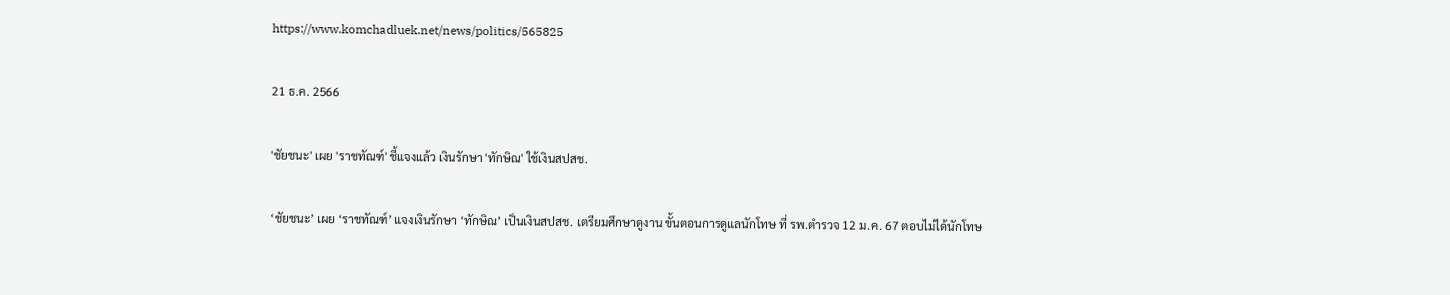https://www.komchadluek.net/news/politics/565825

21 ธ.ค. 2566

'ชัยชนะ' เผย 'ราชทัณฑ์' ชี้แจงแล้ว เงินรักษา 'ทักษิณ' ใช้เงินสปสช.

‘ชัยชนะ’ เผย ‘ราชทัณฑ์’ แจงเงินรักษา ‘ทักษิณ’ เป็นเงินสปสช. เตรียมศึกษาดูงาน ขั้นตอนการดูแลนักโทษ ที่ รพ.ตำรวจ 12 ม.ค. 67 ตอบไม่ได้นักโทษ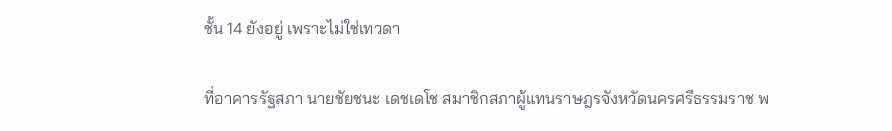ชั้น 14 ยังอยู่ เพราะไม่ใช่เทวดา

ที่อาคารรัฐสภา นายชัยชนะ เดชเดโช สมาชิกสภาผู้แทนราษฎรจังหวัดนครศรีธรรมราช พ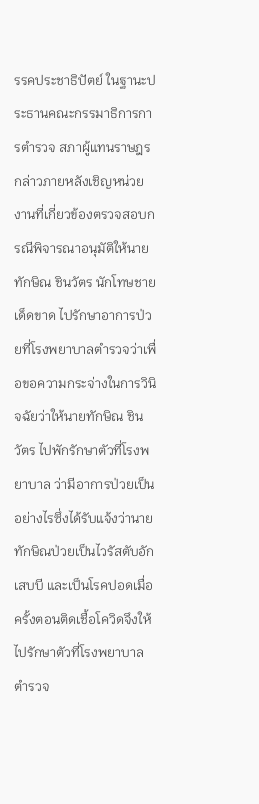รรคประชาธิปัตย์ ในฐานะประธานคณะกรรมาธิการการตำรวจ สภาผู้แทนราษฎร กล่าวภายหลังเชิญหน่วยงานที่เกี่ยวข้องตรวจสอบกรณีพิจารณาอนุมัติให้นายทักษิณ ชินวัตร นักโทษชายเด็ดขาด ไปรักษาอาการป่วยที่โรงพยาบาลตำรวจว่าเพื่อขอความกระจ่างในการวินิจฉัยว่าให้นายทักษิณ ชินวัตร ไปพักรักษาตัวที่โรงพยาบาล ว่ามีอาการป่วยเป็นอย่างไรซึ่งได้รับแจ้งว่านายทักษิณป่วยเป็นไวรัสตับอักเสบบี และเป็นโรคปอดเมื่อครั้งตอนติดเชื้อโควิดจึงให้ไปรักษาตัวที่โรงพยาบาลตำรวจ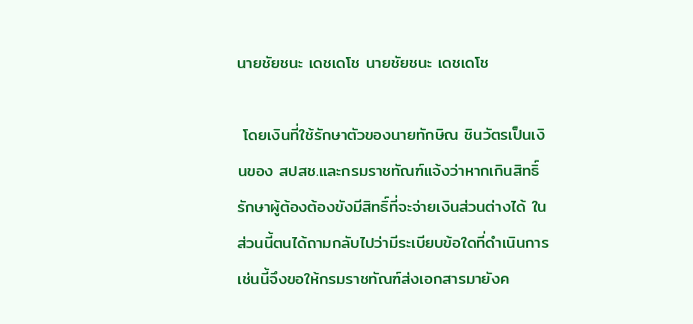นายชัยชนะ เดชเดโช นายชัยชนะ เดชเดโช

 โดยเงินที่ใช้รักษาตัวของนายทักษิณ ชินวัตรเป็นเงินของ สปสช.และกรมราชทัณฑ์แจ้งว่าหากเกินสิทธิ์รักษาผู้ต้องต้องขังมีสิทธิ์ที่จะจ่ายเงินส่วนต่างได้ ในส่วนนี้ตนได้ถามกลับไปว่ามีระเบียบข้อใดที่ดำเนินการเช่นนี้จึงขอให้กรมราชทัณฑ์ส่งเอกสารมายังค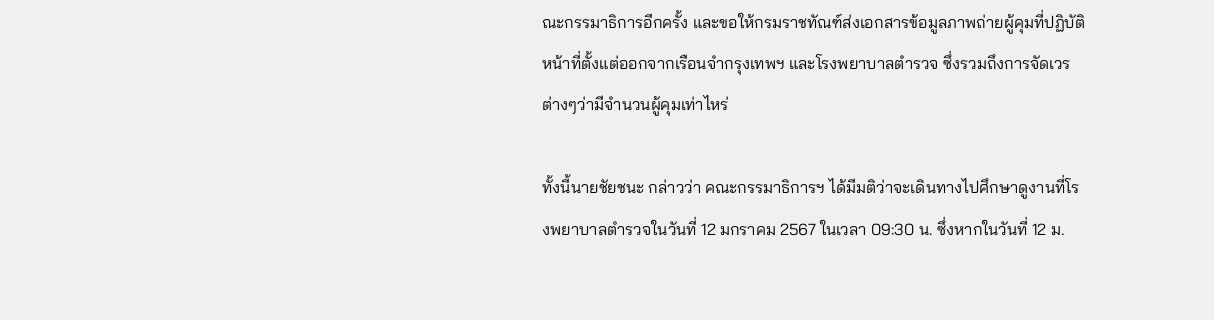ณะกรรมาธิการอีกครั้ง และขอให้กรมราชทัณฑ์ส่งเอกสารข้อมูลภาพถ่ายผู้คุมที่ปฏิบัติหน้าที่ตั้งแต่ออกจากเรือนจำกรุงเทพฯ และโรงพยาบาลตำรวจ ซึ่งรวมถึงการจัดเวรต่างๆว่ามีจำนวนผู้คุมเท่าไหร่

ทั้งนี้นายชัยชนะ กล่าวว่า คณะกรรมาธิการฯ ได้มีมติว่าจะเดินทางไปศึกษาดูงานที่โรงพยาบาลตำรวจในวันที่ 12 มกราคม 2567 ในเวลา 09:30 น. ซึ่งหากในวันที่ 12 ม.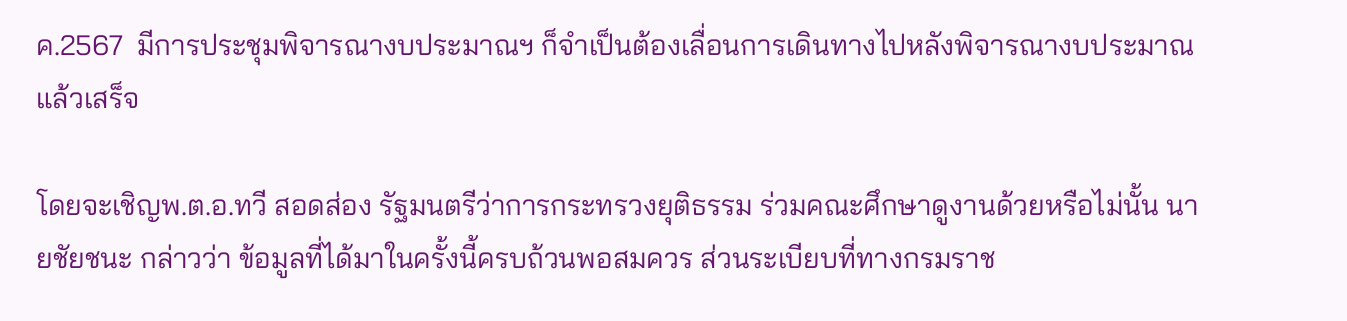ค.2567  มีการประชุมพิจารณางบประมาณฯ ก็จำเป็นต้องเลื่อนการเดินทางไปหลังพิจารณางบประมาณแล้วเสร็จ

โดยจะเชิญพ.ต.อ.ทวี สอดส่อง รัฐมนตรีว่าการกระทรวงยุติธรรม ร่วมคณะศึกษาดูงานด้วยหรือไม่นั้น นายชัยชนะ กล่าวว่า ข้อมูลที่ได้มาในครั้งนี้ครบถ้วนพอสมควร ส่วนระเบียบที่ทางกรมราช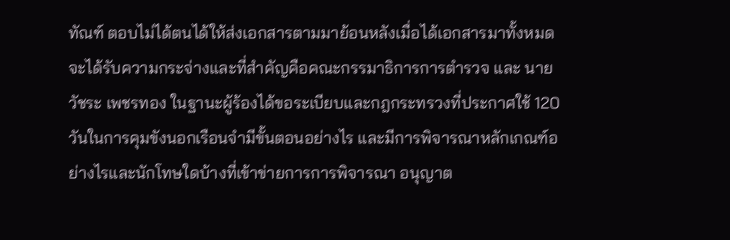ทัณฑ์ ตอบไม่ได้ตนได้ให้ส่งเอกสารตามมาย้อนหลังเมื่อได้เอกสารมาทั้งหมดจะได้รับความกระจ่างและที่สำคัญคือคณะกรรมาธิการการตำรวจ และ นายวัชระ เพชรทอง ในฐานะผู้ร้องได้ขอระเบียบและกฎกระทรวงที่ประกาศใช้ 120 วันในการคุมขังนอกเรือนจำมีขั้นตอนอย่างไร และมีการพิจารณาหลักเกณฑ์อย่างไรและนักโทษใดบ้างที่เข้าข่ายการการพิจารณา อนุญาต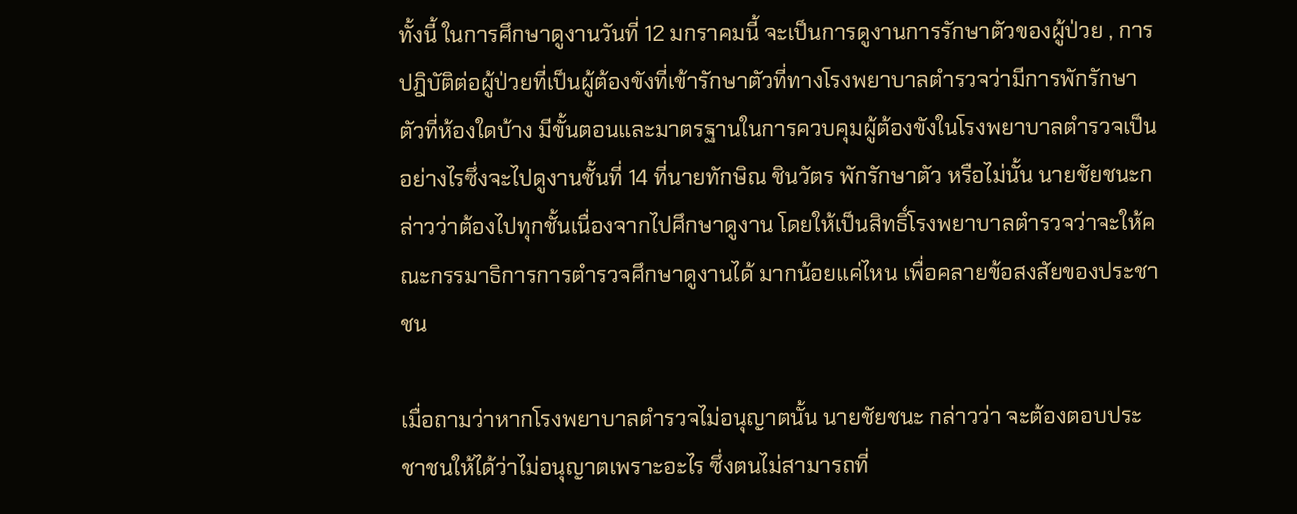ทั้งนี้ ในการศึกษาดูงานวันที่ 12 มกราคมนี้ จะเป็นการดูงานการรักษาตัวของผู้ป่วย , การปฎิบัติต่อผู้ป่วยที่เป็นผู้ต้องขังที่เข้ารักษาตัวที่ทางโรงพยาบาลตำรวจว่ามีการพักรักษาตัวที่ห้องใดบ้าง มีขั้นตอนและมาตรฐานในการควบคุมผู้ต้องขังในโรงพยาบาลตำรวจเป็นอย่างไรซึ่งจะไปดูงานชั้นที่ 14 ที่นายทักษิณ ชินวัตร พักรักษาตัว หรือไม่นั้น นายชัยชนะกล่าวว่าต้องไปทุกชั้นเนื่องจากไปศึกษาดูงาน โดยให้เป็นสิทธิ์โรงพยาบาลตำรวจว่าจะให้คณะกรรมาธิการการตำรวจศึกษาดูงานได้ มากน้อยแค่ไหน เพื่อคลายข้อสงสัยของประชาชน

เมื่อถามว่าหากโรงพยาบาลตำรวจไม่อนุญาตนั้น นายชัยชนะ กล่าวว่า จะต้องตอบประชาชนให้ได้ว่าไม่อนุญาตเพราะอะไร ซึ่งตนไม่สามารถที่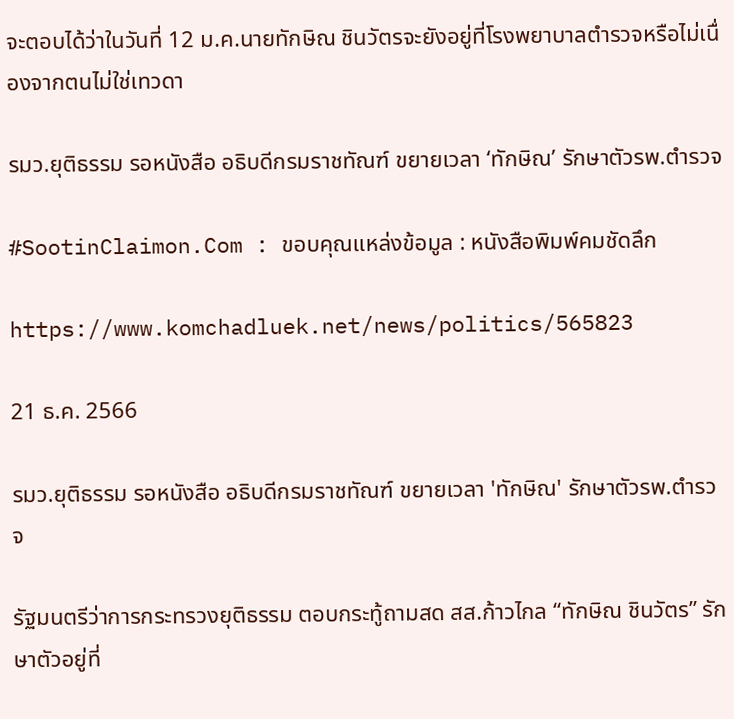จะตอบได้ว่าในวันที่ 12 ม.ค.นายทักษิณ ชินวัตรจะยังอยู่ที่โรงพยาบาลตำรวจหรือไม่เนื่องจากตนไม่ใช่เทวดา

รมว.ยุติธรรม รอหนังสือ อธิบดีกรมราชทัณฑ์ ขยายเวลา ‘ทักษิณ’ รักษาตัวรพ.ตำรวจ

#SootinClaimon.Com : ขอบคุณแหล่งข้อมูล : หนังสือพิมพ์คมชัดลึก

https://www.komchadluek.net/news/politics/565823

21 ธ.ค. 2566

รมว.ยุติธรรม รอหนังสือ อธิบดีกรมราชทัณฑ์ ขยายเวลา 'ทักษิณ' รักษาตัวรพ.ตำรวจ

รัฐมนตรีว่าการกระทรวงยุติธรรม ตอบกระทู้ถามสด สส.ก้าวไกล “ทักษิณ ชินวัตร” รักษาตัวอยู่ที่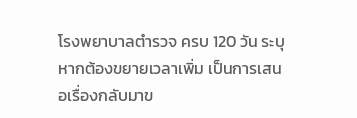โรงพยาบาลตำรวจ ครบ 120 วัน ระบุหากต้องขยายเวลาเพิ่ม เป็นการเสนอเรื่องกลับมาข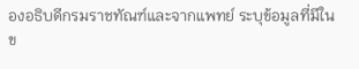องอธิบดีกรมราชทัณฑ์และจากแพทย์ ระบุข้อมูลที่มีในข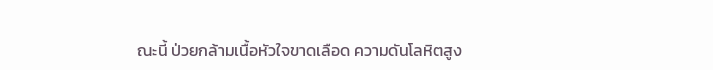ณะนี้ ป่วยกล้ามเนื้อหัวใจขาดเลือด ความดันโลหิตสูง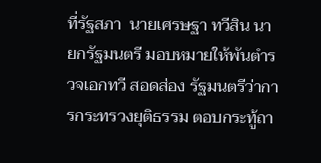ที่รัฐสภา  นายเศรษฐา ทวีสิน นายกรัฐมนตรี มอบหมายให้พันตำรวจเอกทวี สอดส่อง รัฐมนตรีว่าการกระทรวงยุติธรรม ตอบกระทู้ถา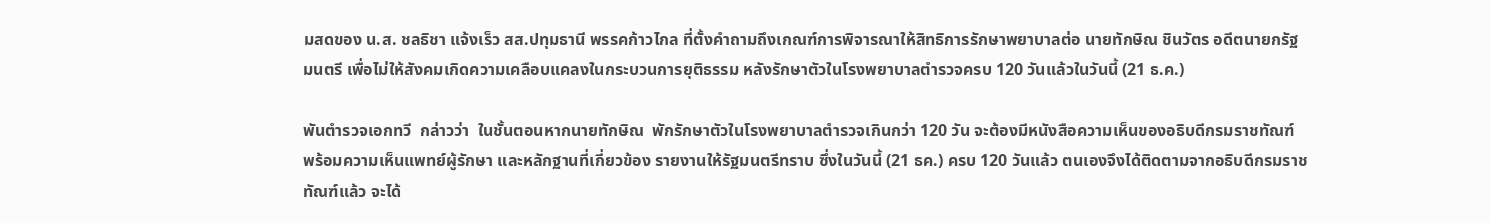มสดของ น.ส. ชลธิชา แจ้งเร็ว สส.ปทุมธานี พรรคก้าวไกล ที่ตั้งคำถามถึงเกณฑ์การพิจารณาให้สิทธิการรักษาพยาบาลต่อ นายทักษิณ ชินวัตร อดีตนายกรัฐมนตรี เพื่อไม่ให้สังคมเกิดความเคลือบแคลงในกระบวนการยุติธรรม หลังรักษาตัวในโรงพยาบาลตำรวจครบ 120 วันแล้วในวันนี้ (21 ธ.ค.)

พันตำรวจเอกทวี  กล่าวว่า  ในชั้นตอนหากนายทักษิณ  พักรักษาตัวในโรงพยาบาลตำรวจเกินกว่า 120 วัน จะต้องมีหนังสือความเห็นของอธิบดีกรมราชทัณฑ์ พร้อมความเห็นแพทย์ผู้รักษา และหลักฐานที่เกี่ยวข้อง รายงานให้รัฐมนตรีทราบ ซึ่งในวันนี้ (21 ธค.) ครบ 120 วันแล้ว ตนเองจึงได้ติดตามจากอธิบดีกรมราชทัณฑ์แล้ว จะได้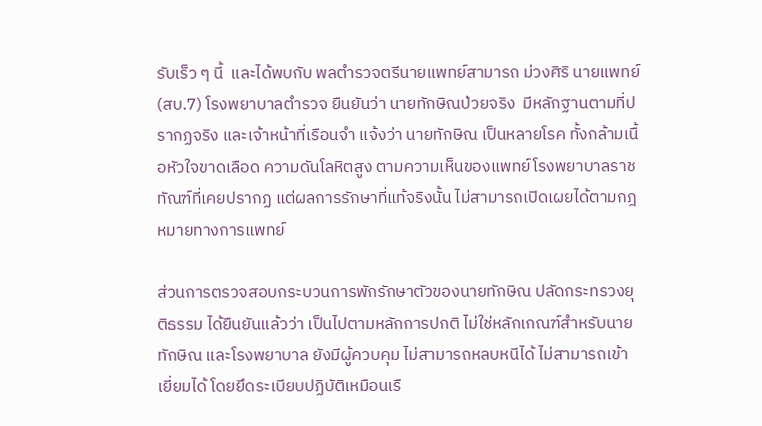รับเร็ว ๆ นี้  และได้พบกับ พลตำรวจตรีนายแพทย์สามารถ ม่วงศิริ นายแพทย์ (สบ.7) โรงพยาบาลตำรวจ ยืนยันว่า นายทักษิณป่วยจริง  มีหลักฐานตามที่ปรากฏจริง และเจ้าหน้าที่เรือนจำ แจ้งว่า นายทักษิณ เป็นหลายโรค ทั้งกล้ามเนื้อหัวใจขาดเลือด ความดันโลหิตสูง ตามความเห็นของแพทย์โรงพยาบาลราชทัณฑ์ที่เคยปรากฏ แต่ผลการรักษาที่แท้จริงนั้น ไม่สามารถเปิดเผยได้ตามกฎหมายทางการแพทย์

ส่วนการตรวจสอบกระบวนการพักรักษาตัวของนายทักษิณ ปลัดกระทรวงยุติธรรม ได้ยืนยันแล้วว่า เป็นไปตามหลักการปกติ ไม่ใช่หลักเกณฑ์สำหรับนายทักษิณ และโรงพยาบาล ยังมีผู้ควบคุม ไม่สามารถหลบหนีได้ ไม่สามารถเข้าเยี่ยมได้ โดยยึดระเบียบปฏิบัติเหมือนเรื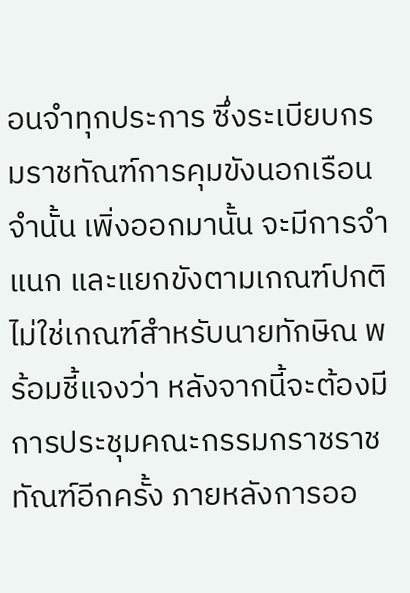อนจำทุกประการ ซึ่งระเบียบกรมราชทัณฑ์การคุมขังนอกเรือนจำนั้น เพิ่งออกมานั้น จะมีการจำแนก และแยกขังตามเกณฑ์ปกติ ไม่ใช่เกณฑ์สำหรับนายทักษิณ พร้อมชี้แจงว่า หลังจากนี้จะต้องมีการประชุมคณะกรรมกราชราชทัณฑ์อีกครั้ง ภายหลังการออ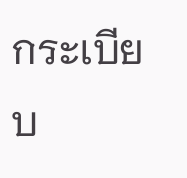กระเบียบ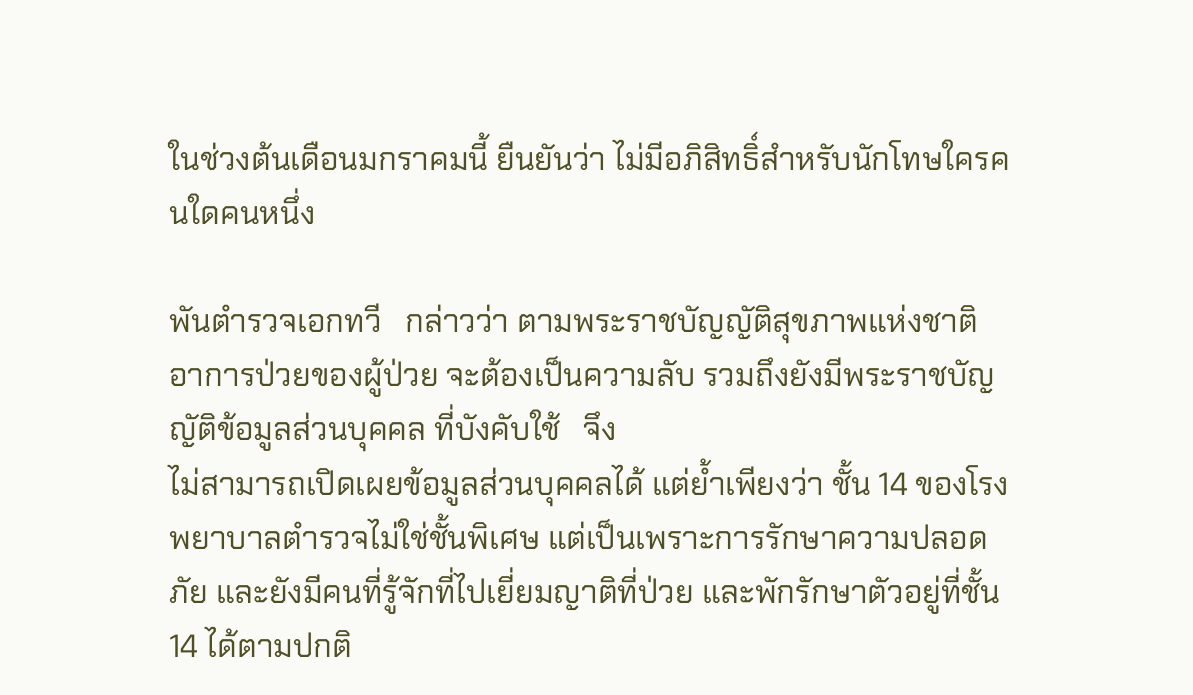ในช่วงต้นเดือนมกราคมนี้ ยืนยันว่า ไม่มีอภิสิทธิ์สำหรับนักโทษใครคนใดคนหนึ่ง

พันตำรวจเอกทวี   กล่าวว่า ตามพระราชบัญญัติสุขภาพแห่งชาติ อาการป่วยของผู้ป่วย จะต้องเป็นความลับ รวมถึงยังมีพระราชบัญญัติข้อมูลส่วนบุคคล ที่บังคับใช้   จึง
ไม่สามารถเปิดเผยข้อมูลส่วนบุคคลได้ แต่ย้ำเพียงว่า ชั้น 14 ของโรงพยาบาลตำรวจไม่ใช่ชั้นพิเศษ แต่เป็นเพราะการรักษาความปลอดภัย และยังมีคนที่รู้จักที่ไปเยี่ยมญาติที่ป่วย และพักรักษาตัวอยู่ที่ชั้น 14 ได้ตามปกติ